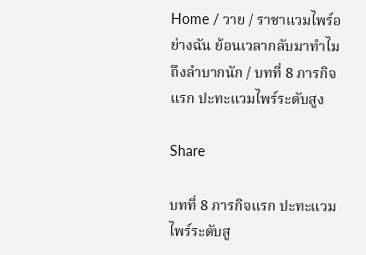Home / วาย / ราชาแวมไพร์อย่างฉัน ย้อนเวลากลับมาทำไมถึงลำบากนัก / บทที่ 8 ภารกิจแรก ปะทะแวมไพร์ระดับสูง

Share

บทที่ 8 ภารกิจแรก ปะทะแวมไพร์ระดับสู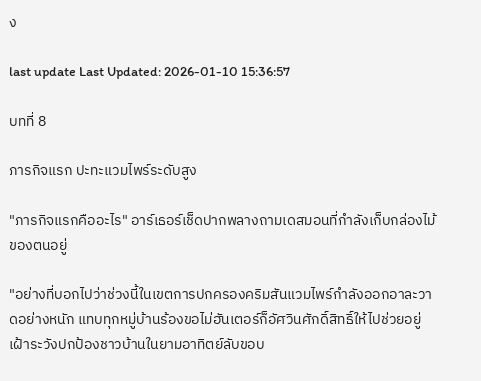ง

last update Last Updated: 2026-01-10 15:36:57

บทที่ 8

ภารกิจแรก ปะทะแวมไพร์ระดับสูง

"ภารกิจแรกคืออะไร" อาร์เธอร์เช็ดปากพลางถามเดสมอนที่กำลังเก็บกล่องไม้ของตนอยู่

"อย่างที่บอกไปว่าช่วงนี้ในเขตการปกครองคริมสันแวมไพร์กำลังออกอาละวาดอย่างหนัก แทบทุกหมู่บ้านร้องขอไม่ฮันเตอร์ก็อัศวินศักดิ์สิทธิ์ให้ไปช่วยอยู่เฝ้าระวังปกป้องชาวบ้านในยามอาทิตย์ลับขอบ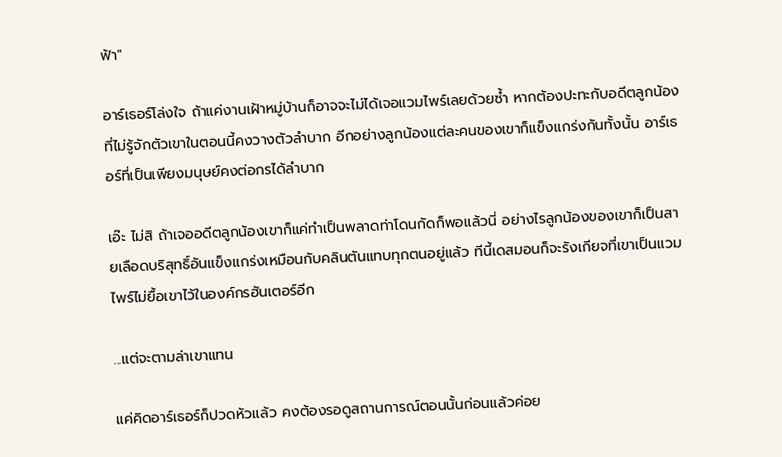ฟ้า"

อาร์เธอร์โล่งใจ ถ้าแค่งานเฝ้าหมู่บ้านก็อาจจะไม่ได้เจอแวมไพร์เลยด้วยซ้ำ หากต้องปะทะกับอดีตลูกน้องที่ไม่รู้จักตัวเขาในตอนนี้คงวางตัวลำบาก อีกอย่างลูกน้องแต่ละคนของเขาก็แข็งแกร่งกันทั้งนั้น อาร์เธอร์ที่เป็นเพียงมนุษย์คงต่อกรได้ลำบาก

เอ๊ะ ไม่สิ ถ้าเจออดีตลูกน้องเขาก็แค่ทำเป็นพลาดท่าโดนกัดก็พอแล้วนี่ อย่างไรลูกน้องของเขาก็เป็นสายเลือดบริสุทธิ์อันแข็งแกร่งเหมือนกับคลินตันแทบทุกตนอยู่แล้ว ทีนี้เดสมอนก็จะรังเกียจที่เขาเป็นแวมไพร์ไม่ยื้อเขาไว้ในองค์กรฮันเตอร์อีก

...แต่จะตามล่าเขาแทน

แค่คิดอาร์เธอร์ก็ปวดหัวแล้ว คงต้องรอดูสถานการณ์ตอนนั้นก่อนแล้วค่อย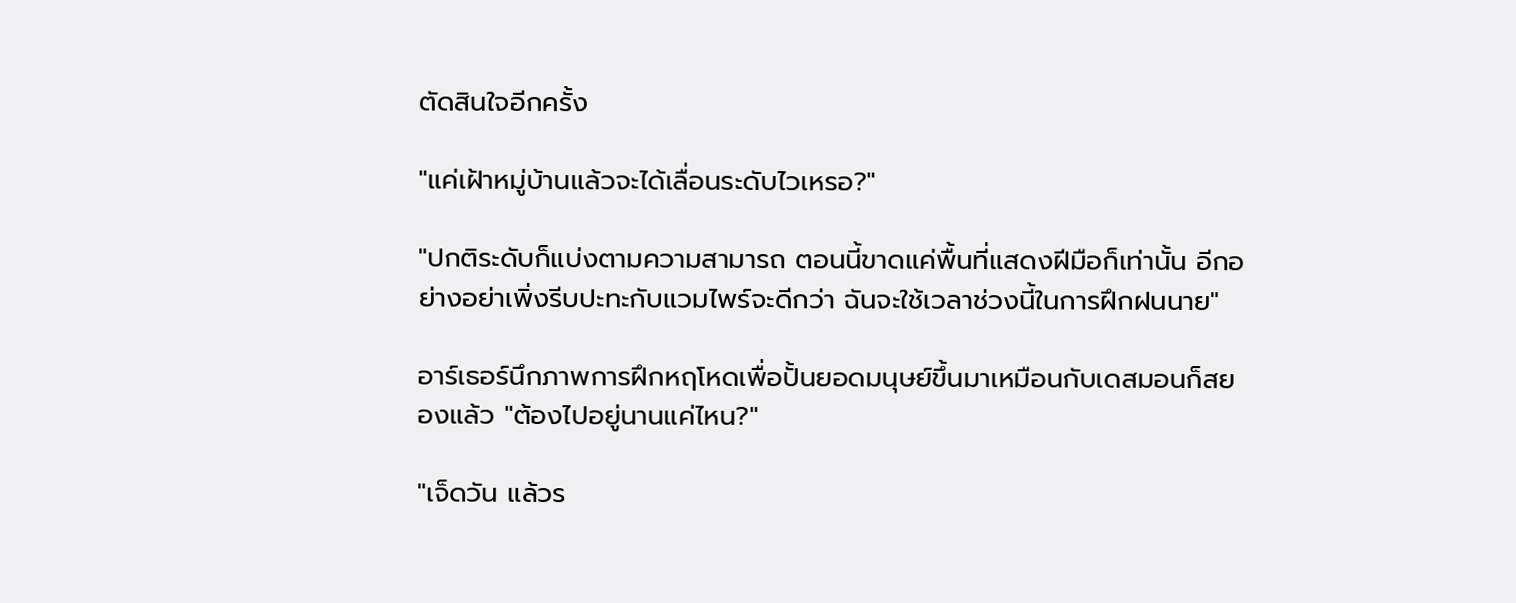ตัดสินใจอีกครั้ง

"แค่เฝ้าหมู่บ้านแล้วจะได้เลื่อนระดับไวเหรอ?"

"ปกติระดับก็แบ่งตามความสามารถ ตอนนี้ขาดแค่พื้นที่แสดงฝีมือก็เท่านั้น อีกอย่างอย่าเพิ่งรีบปะทะกับแวมไพร์จะดีกว่า ฉันจะใช้เวลาช่วงนี้ในการฝึกฝนนาย"

อาร์เธอร์นึกภาพการฝึกหฤโหดเพื่อปั้นยอดมนุษย์ขึ้นมาเหมือนกับเดสมอนก็สยองแล้ว "ต้องไปอยู่นานแค่ไหน?"

"เจ็ดวัน แล้วร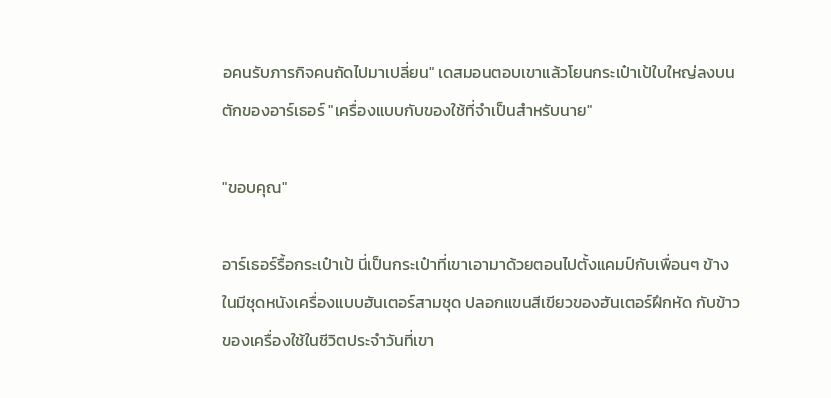อคนรับภารกิจคนถัดไปมาเปลี่ยน" เดสมอนตอบเขาแล้วโยนกระเป๋าเป้ใบใหญ่ลงบนตักของอาร์เธอร์ "เครื่องแบบกับของใช้ที่จำเป็นสำหรับนาย"

"ขอบคุณ"

อาร์เธอร์รื้อกระเป๋าเป้ นี่เป็นกระเป๋าที่เขาเอามาด้วยตอนไปตั้งแคมป์กับเพื่อนๆ ข้างในมีชุดหนังเครื่องแบบฮันเตอร์สามชุด ปลอกแขนสีเขียวของฮันเตอร์ฝึกหัด กับข้าวของเครื่องใช้ในชีวิตประจำวันที่เขา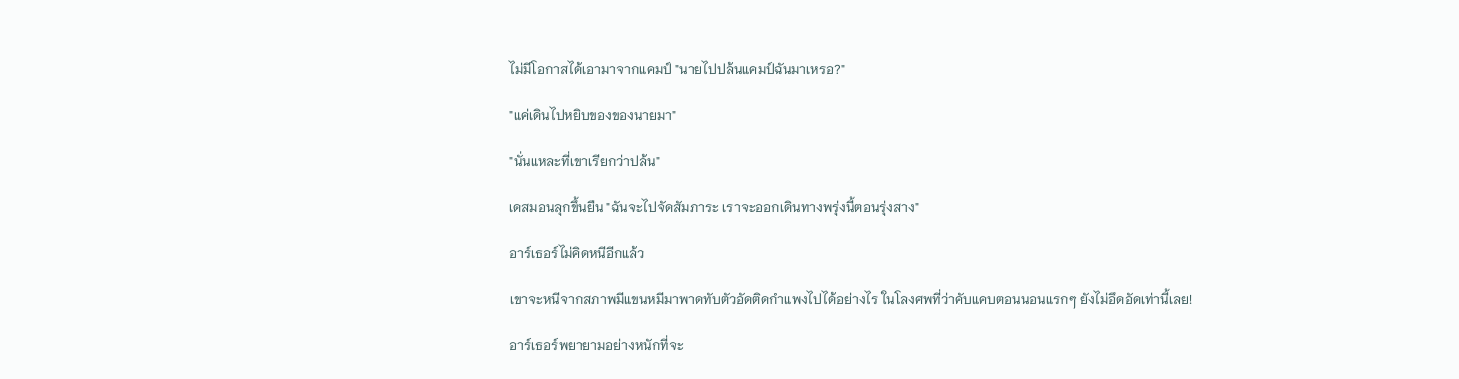ไม่มีโอกาสได้เอามาจากแคมป์ "นายไปปล้นแคมป์ฉันมาเหรอ?"

"แค่เดินไปหยิบของของนายมา"

"นั่นแหละที่เขาเรียกว่าปล้น"

เดสมอนลุกขึ้นยืน "ฉันจะไปจัดสัมภาระ เราจะออกเดินทางพรุ่งนี้ตอนรุ่งสาง"

อาร์เธอร์ไม่คิดหนีอีกแล้ว

เขาจะหนีจากสภาพมีแขนหมีมาพาดทับตัวอัดติดกำแพงไปได้อย่างไร ในโลงศพที่ว่าคับแคบตอนนอนแรกๆ ยังไม่อึดอัดเท่านี้เลย!

อาร์เธอร์พยายามอย่างหนักที่จะ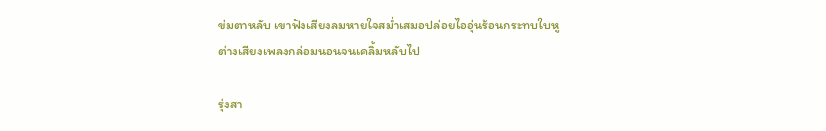ข่มตาหลับ เขาฟังเสียงลมหายใจสม่ำเสมอปล่อยไออุ่นร้อนกระทบใบหูต่างเสียงเพลงกล่อมนอนจนเคลิ้มหลับไป

รุ่งสา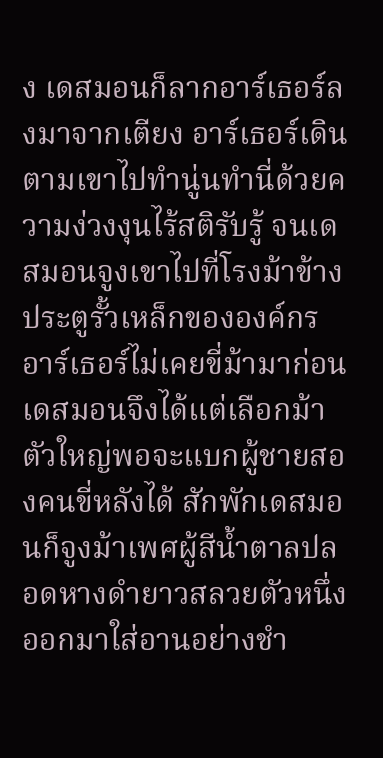ง เดสมอนก็ลากอาร์เธอร์ลงมาจากเตียง อาร์เธอร์เดินตามเขาไปทำนู่นทำนี่ด้วยความง่วงงุนไร้สติรับรู้ จนเดสมอนจูงเขาไปที่โรงม้าข้างประตูรั้วเหล็กขององค์กร อาร์เธอร์ไม่เคยขี่ม้ามาก่อน เดสมอนจึงได้แต่เลือกม้าตัวใหญ่พอจะแบกผู้ชายสองคนขี่หลังได้ สักพักเดสมอนก็จูงม้าเพศผู้สีน้ำตาลปลอดหางดำยาวสลวยตัวหนึ่งออกมาใส่อานอย่างชำ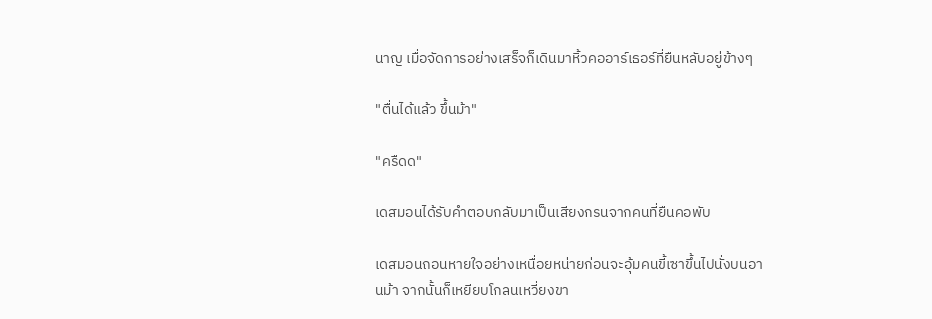นาญ เมื่อจัดการอย่างเสร็จก็เดินมาหิ้วคออาร์เธอร์ที่ยืนหลับอยู่ข้างๆ

"ตื่นได้แล้ว ขึ้นม้า"

"ครืดด"

เดสมอนได้รับคำตอบกลับมาเป็นเสียงกรนจากคนที่ยืนคอพับ

เดสมอนถอนหายใจอย่างเหนื่อยหน่ายก่อนจะอุ้มคนขี้เซาขึ้นไปนั่งบนอานม้า จากนั้นก็เหยียบโกลนเหวี่ยงขา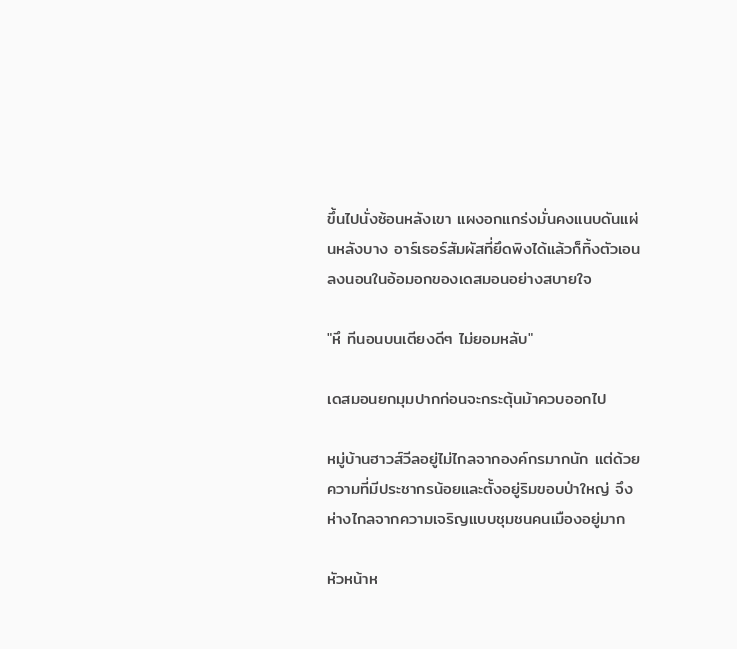ขึ้นไปนั่งซ้อนหลังเขา แผงอกแกร่งมั่นคงแนบดันแผ่นหลังบาง อาร์เธอร์สัมผัสที่ยึดพิงได้แล้วก็ทิ้งตัวเอนลงนอนในอ้อมอกของเดสมอนอย่างสบายใจ

"หึ ทีนอนบนเตียงดีๆ ไม่ยอมหลับ"

เดสมอนยกมุมปากก่อนจะกระตุ้นม้าควบออกไป

หมู่บ้านฮาวส์วีลอยู่ไม่ไกลจากองค์กรมากนัก แต่ด้วยความที่มีประชากรน้อยและตั้งอยู่ริมขอบป่าใหญ่ จึงห่างไกลจากความเจริญแบบชุมชนคนเมืองอยู่มาก

หัวหน้าห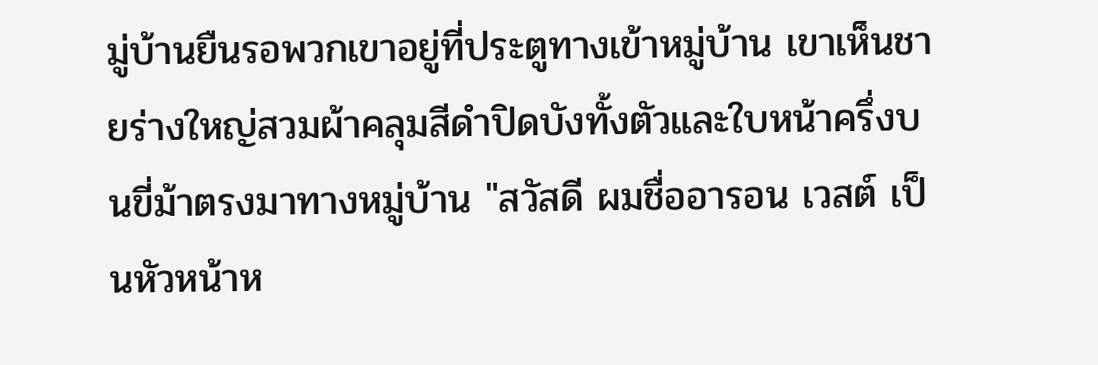มู่บ้านยืนรอพวกเขาอยู่ที่ประตูทางเข้าหมู่บ้าน เขาเห็นชายร่างใหญ่สวมผ้าคลุมสีดำปิดบังทั้งตัวและใบหน้าครึ่งบนขี่ม้าตรงมาทางหมู่บ้าน "สวัสดี ผมชื่ออารอน เวสต์ เป็นหัวหน้าห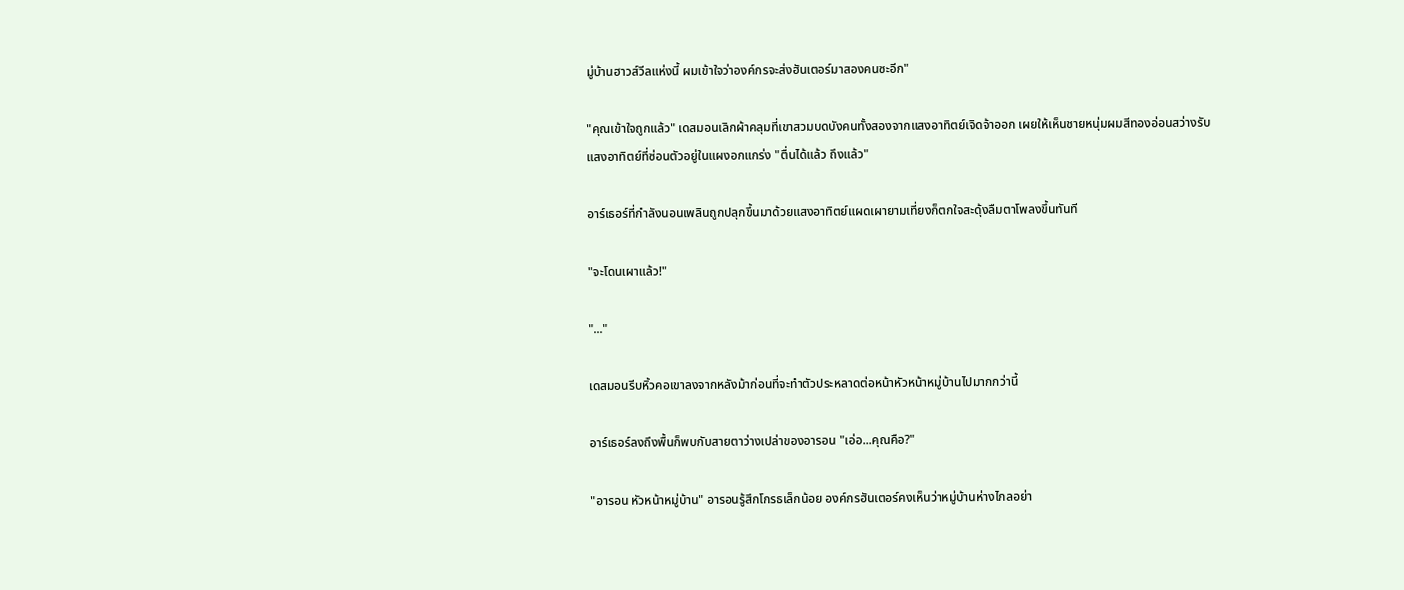มู่บ้านฮาวส์วีลแห่งนี้ ผมเข้าใจว่าองค์กรจะส่งฮันเตอร์มาสองคนซะอีก"

"คุณเข้าใจถูกแล้ว" เดสมอนเลิกผ้าคลุมที่เขาสวมบดบังคนทั้งสองจากแสงอาทิตย์เจิดจ้าออก เผยให้เห็นชายหนุ่มผมสีทองอ่อนสว่างรับแสงอาทิตย์ที่ซ่อนตัวอยู่ในแผงอกแกร่ง "ตื่นได้แล้ว ถึงแล้ว"

อาร์เธอร์ที่กำลังนอนเพลินถูกปลุกขึ้นมาด้วยแสงอาทิตย์แผดเผายามเที่ยงก็ตกใจสะดุ้งลืมตาโพลงขึ้นทันที

"จะโดนเผาแล้ว!"

"..."

เดสมอนรีบหิ้วคอเขาลงจากหลังม้าก่อนที่จะทำตัวประหลาดต่อหน้าหัวหน้าหมู่บ้านไปมากกว่านี้

อาร์เธอร์ลงถึงพื้นก็พบกับสายตาว่างเปล่าของอารอน "เอ่อ...คุณคือ?"

"อารอน หัวหน้าหมู่บ้าน" อารอนรู้สึกโกรธเล็กน้อย องค์กรฮันเตอร์คงเห็นว่าหมู่บ้านห่างไกลอย่า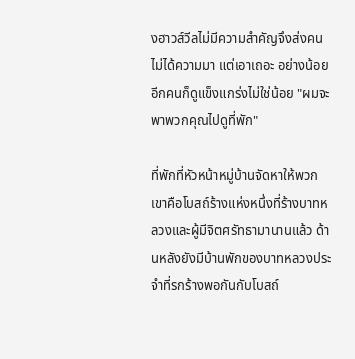งฮาวส์วีลไม่มีความสำคัญจึงส่งคนไม่ได้ความมา แต่เอาเถอะ อย่างน้อยอีกคนก็ดูแข็งแกร่งไม่ใช่น้อย "ผมจะพาพวกคุณไปดูที่พัก"

ที่พักที่หัวหน้าหมู่บ้านจัดหาให้พวกเขาคือโบสถ์ร้างแห่งหนึ่งที่ร้างบาทหลวงและผู้มีจิตศรัทธามานานแล้ว ด้านหลังยังมีบ้านพักของบาทหลวงประจำที่รกร้างพอกันกับโบสถ์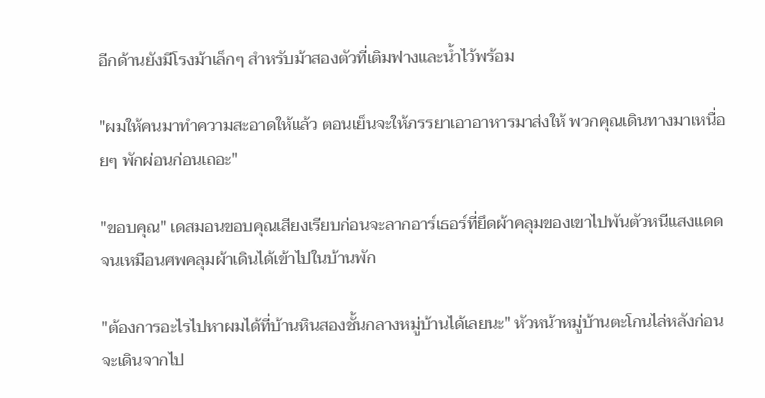อีกด้านยังมีโรงม้าเล็กๆ สำหรับม้าสองตัวที่เติมฟางและน้ำไว้พร้อม

"ผมให้คนมาทำความสะอาดให้แล้ว ตอนเย็นจะให้ภรรยาเอาอาหารมาส่งให้ พวกคุณเดินทางมาเหนื่อยๆ พักผ่อนก่อนเถอะ"

"ขอบคุณ" เดสมอนขอบคุณเสียงเรียบก่อนจะลากอาร์เธอร์ที่ยึดผ้าคลุมของเขาไปพันตัวหนีแสงแดดจนเหมือนศพคลุมผ้าเดินได้เข้าไปในบ้านพัก

"ต้องการอะไรไปหาผมได้ที่บ้านหินสองชั้นกลางหมู่บ้านได้เลยนะ" หัวหน้าหมู่บ้านตะโกนไล่หลังก่อนจะเดินจากไป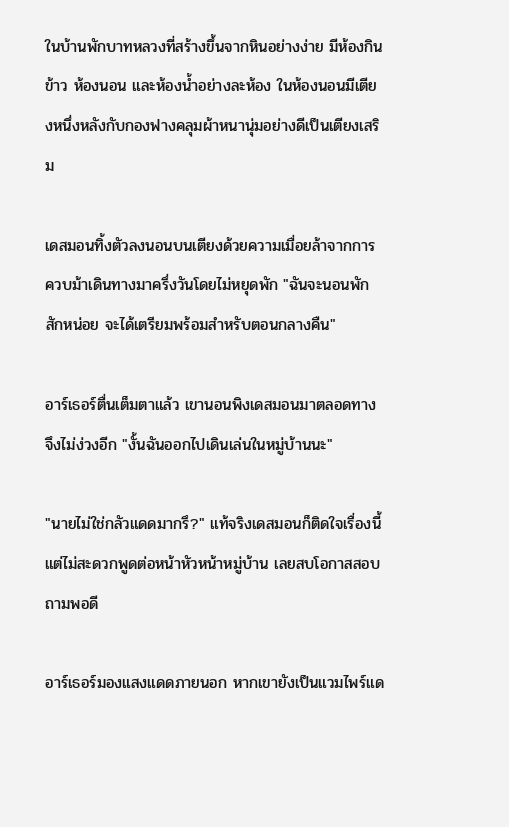ในบ้านพักบาทหลวงที่สร้างขึ้นจากหินอย่างง่าย มีห้องกินข้าว ห้องนอน และห้องน้ำอย่างละห้อง ในห้องนอนมีเตียงหนึ่งหลังกับกองฟางคลุมผ้าหนานุ่มอย่างดีเป็นเตียงเสริม

เดสมอนทิ้งตัวลงนอนบนเตียงด้วยความเมื่อยล้าจากการควบม้าเดินทางมาครึ่งวันโดยไม่หยุดพัก "ฉันจะนอนพักสักหน่อย จะได้เตรียมพร้อมสำหรับตอนกลางคืน"

อาร์เธอร์ตื่นเต็มตาแล้ว เขานอนพิงเดสมอนมาตลอดทางจึงไม่ง่วงอีก "งั้นฉันออกไปเดินเล่นในหมู่บ้านนะ"

"นายไม่ใช่กลัวแดดมากรึ?" แท้จริงเดสมอนก็ติดใจเรื่องนี้แต่ไม่สะดวกพูดต่อหน้าหัวหน้าหมู่บ้าน เลยสบโอกาสสอบถามพอดี

อาร์เธอร์มองแสงแดดภายนอก หากเขายังเป็นแวมไพร์แด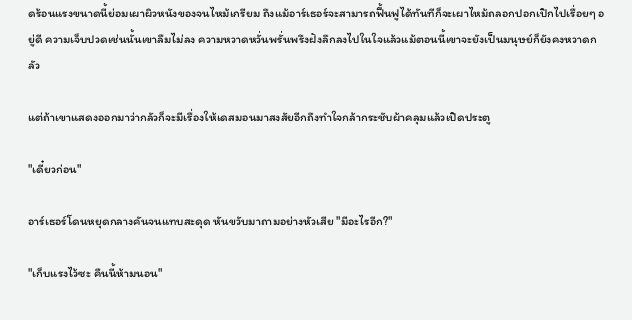ดร้อนแรงขนาดนี้ย่อมเผาผิวหนังของจนไหม้เกรียม ถึงแม้อาร์เธอร์จะสามารถฟื้นฟูได้ทันทีก็จะเผาไหม้ถลอกปอกเปิกไปเรื่อยๆ อยู่ดี ความเจ็บปวดเช่นนั้นเขาลืมไม่ลง ความหวาดหวั่นพรั่นพรึงฝังลึกลงไปในใจแล้วแม้ตอนนี้เขาจะยังเป็นมนุษย์ก็ยังคงหวาดกลัว

แต่ถ้าเขาแสดงออกมาว่ากลัวก็จะมีเรื่องให้เดสมอนมาสงสัยอีกถึงทำใจกล้ากระชับผ้าคลุมแล้วเปิดประตู

"เดี๋ยวก่อน"

อาร์เธอร์โดนหยุดกลางคันจนแทบสะดุด หันขวับมาถามอย่างหัวเสีย "มีอะไรอีก?"

"เก็บแรงไว้ซะ คืนนี้ห้ามนอน"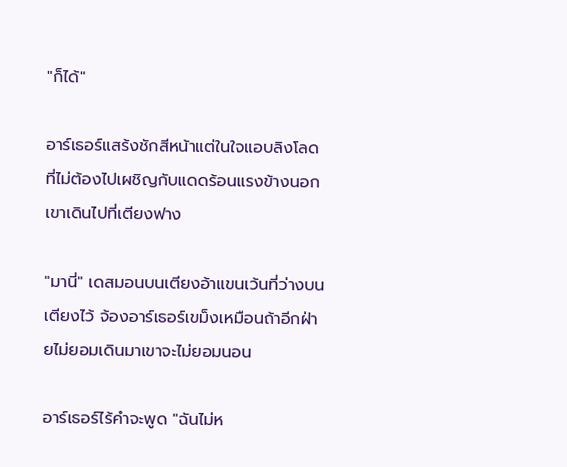"ก็ได้"

อาร์เธอร์แสร้งชักสีหน้าแต่ในใจแอบลิงโลดที่ไม่ต้องไปเผชิญกับแดดร้อนแรงข้างนอก เขาเดินไปที่เตียงฟาง

"มานี่" เดสมอนบนเตียงอ้าแขนเว้นที่ว่างบนเตียงไว้ จ้องอาร์เธอร์เขม็งเหมือนถ้าอีกฝ่ายไม่ยอมเดินมาเขาจะไม่ยอมนอน

อาร์เธอร์ไร้คำจะพูด "ฉันไม่ห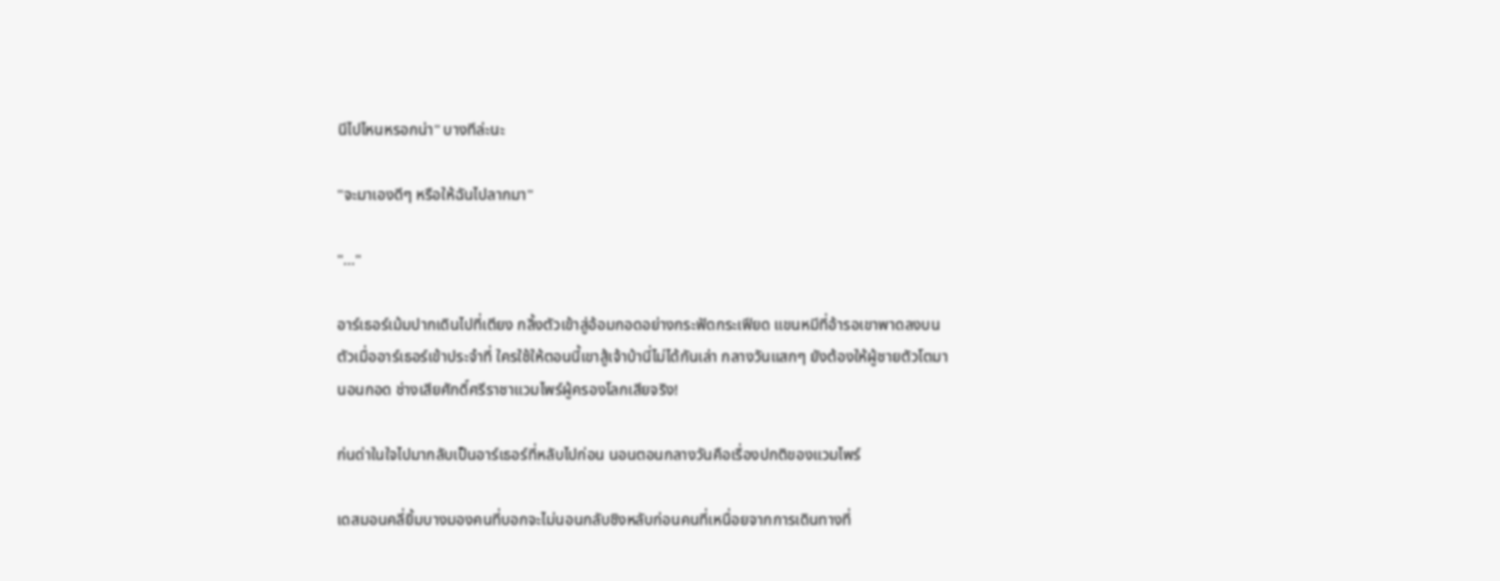นีไปไหนหรอกน่า" บางทีล่ะนะ

"จะมาเองดีๆ หรือให้ฉันไปลากมา"

"..."

อาร์เธอร์เม้มปากเดินไปที่เตียง กลิ้งตัวเข้าสู่อ้อมกอดอย่างกระฟัดกระเฟียด แขนหมีที่อ้ารอเขาพาดลงบนตัวเมื่ออาร์เธอร์เข้าประจำที่ ใครใช้ให้ตอนนี้เขาสู้เจ้าบ้านี่ไม่ได้กันเล่า กลางวันแสกๆ ยังต้องให้ผู้ชายตัวโตมานอนกอด ช่างเสียศักดิ์ศรีราชาแวมไพร์ผู้ครองโลกเสียจริง!

ก่นด่าในใจไปมากลับเป็นอาร์เธอร์ที่หลับไปก่อน นอนตอนกลางวันคือเรื่องปกติของแวมไพร์

เดสมอนคลี่ยิ้มบางมองคนที่บอกจะไม่นอนกลับชิงหลับก่อนคนที่เหนื่อยจากการเดินทางที่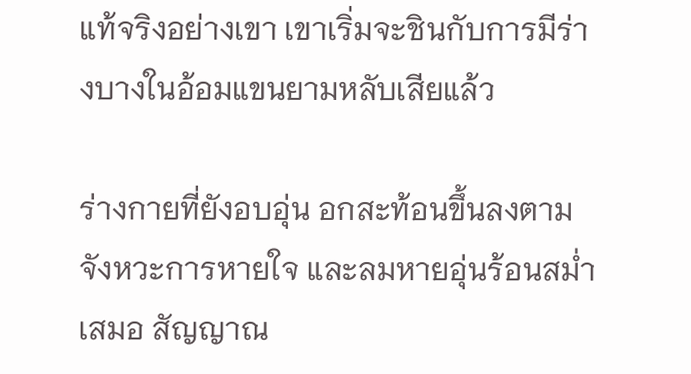แท้จริงอย่างเขา เขาเริ่มจะชินกับการมีร่างบางในอ้อมแขนยามหลับเสียแล้ว

ร่างกายที่ยังอบอุ่น อกสะท้อนขึ้นลงตามจังหวะการหายใจ และลมหายอุ่นร้อนสม่ำเสมอ สัญญาณ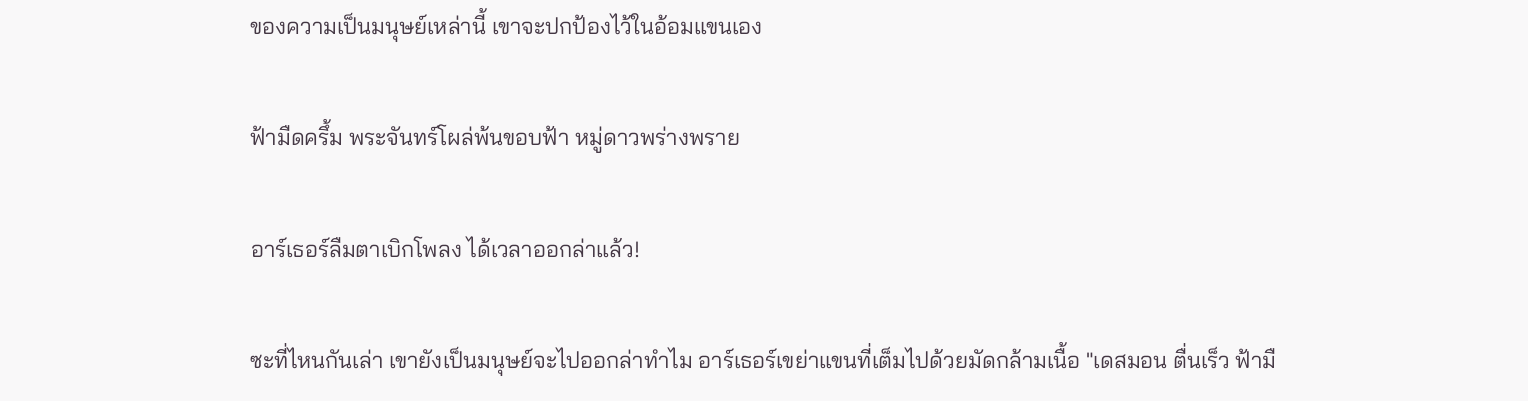ของความเป็นมนุษย์เหล่านี้ เขาจะปกป้องไว้ในอ้อมแขนเอง

ฟ้ามืดครึ้ม พระจันทร์โผล่พ้นขอบฟ้า หมู่ดาวพร่างพราย

อาร์เธอร์ลืมตาเบิกโพลง ได้เวลาออกล่าแล้ว!

ซะที่ไหนกันเล่า เขายังเป็นมนุษย์จะไปออกล่าทำไม อาร์เธอร์เขย่าแขนที่เต็มไปด้วยมัดกล้ามเนื้อ "เดสมอน ตื่นเร็ว ฟ้ามื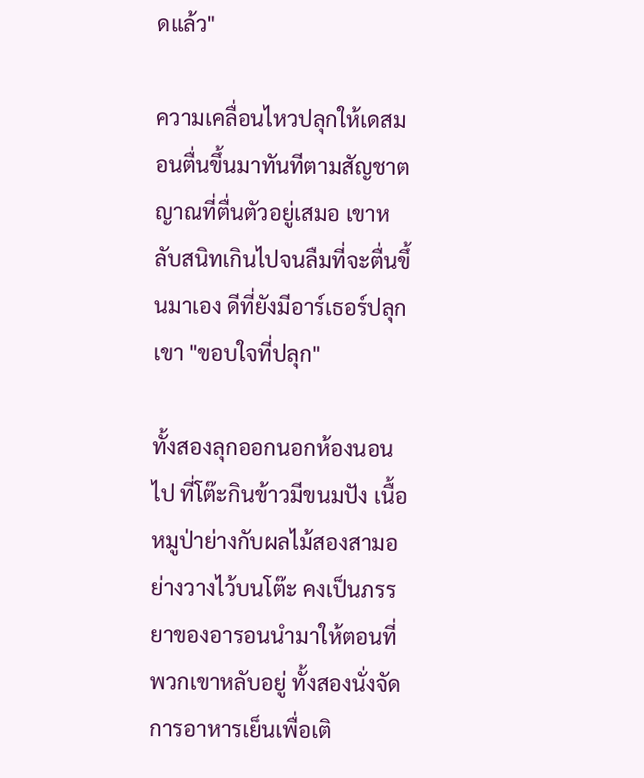ดแล้ว"

ความเคลื่อนไหวปลุกให้เดสมอนตื่นขึ้นมาทันทีตามสัญชาตญาณที่ตื่นตัวอยู่เสมอ เขาหลับสนิทเกินไปจนลืมที่จะตื่นขึ้นมาเอง ดีที่ยังมีอาร์เธอร์ปลุกเขา "ขอบใจที่ปลุก"

ทั้งสองลุกออกนอกห้องนอนไป ที่โต๊ะกินข้าวมีขนมปัง เนื้อหมูป่าย่างกับผลไม้สองสามอย่างวางไว้บนโต๊ะ คงเป็นภรรยาของอารอนนำมาให้ตอนที่พวกเขาหลับอยู่ ทั้งสองนั่งจัดการอาหารเย็นเพื่อเติ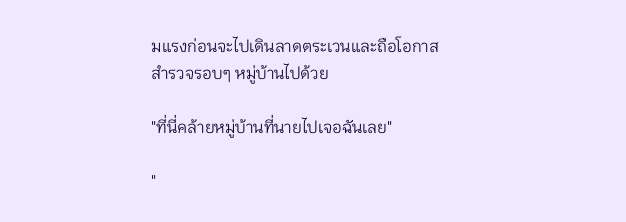มแรงก่อนจะไปเดินลาดตระเวนและถือโอกาสสำรวจรอบๆ หมู่บ้านไปด้วย

"ที่นี่คล้ายหมู่บ้านที่นายไปเจอฉันเลย"

"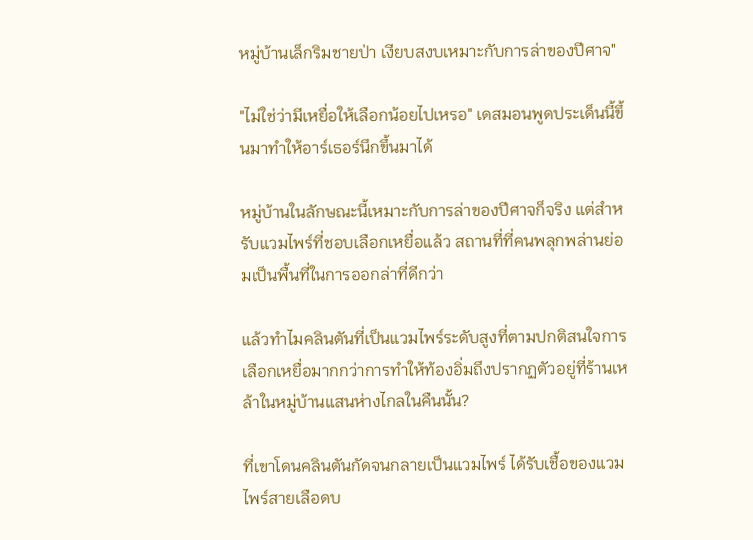หมู่บ้านเล็กริมชายป่า เงียบสงบเหมาะกับการล่าของปีศาจ"

"ไม่ใช่ว่ามีเหยื่อให้เลือกน้อยไปเหรอ" เดสมอนพูดประเด็นนี้ขึ้นมาทำให้อาร์เธอร์นึกขึ้นมาได้

หมู่บ้านในลักษณะนี้เหมาะกับการล่าของปีศาจก็จริง แต่สำหรับแวมไพร์ที่ชอบเลือกเหยื่อแล้ว สถานที่ที่คนพลุกพล่านย่อมเป็นพื้นที่ในการออกล่าที่ดีกว่า

แล้วทำไมคลินตันที่เป็นแวมไพร์ระดับสูงที่ตามปกติสนใจการเลือกเหยื่อมากกว่าการทำให้ท้องอิ่มถึงปรากฏตัวอยู่ที่ร้านเหล้าในหมู่บ้านแสนห่างไกลในคืนนั้น?

ที่เขาโดนคลินตันกัดจนกลายเป็นแวมไพร์ ได้รับเชื้อของแวมไพร์สายเลือดบ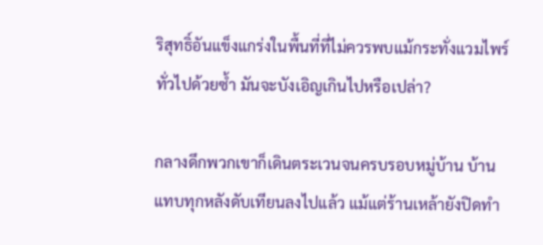ริสุทธิ์อันแข็งแกร่งในพื้นที่ที่ไม่ควรพบแม้กระทั่งแวมไพร์ทั่วไปด้วยซ้ำ มันจะบังเอิญเกินไปหรือเปล่า?

กลางดึกพวกเขาก็เดินตระเวนจนครบรอบหมู่บ้าน บ้านแทบทุกหลังดับเทียนลงไปแล้ว แม้แต่ร้านเหล้ายังปิดทำ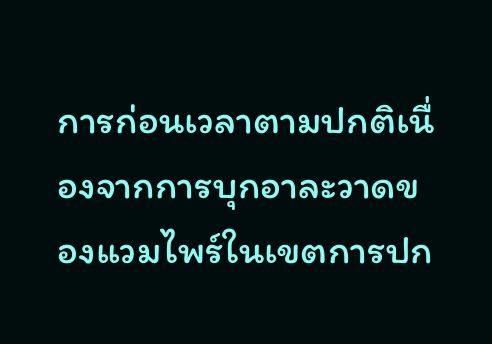การก่อนเวลาตามปกติเนื่องจากการบุกอาละวาดของแวมไพร์ในเขตการปก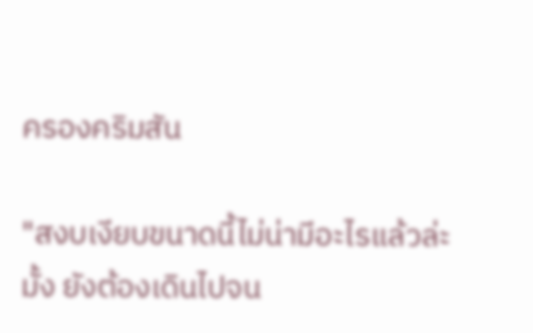ครองคริมสัน

"สงบเงียบขนาดนี้ไม่น่ามีอะไรแล้วล่ะมั้ง ยังต้องเดินไปจน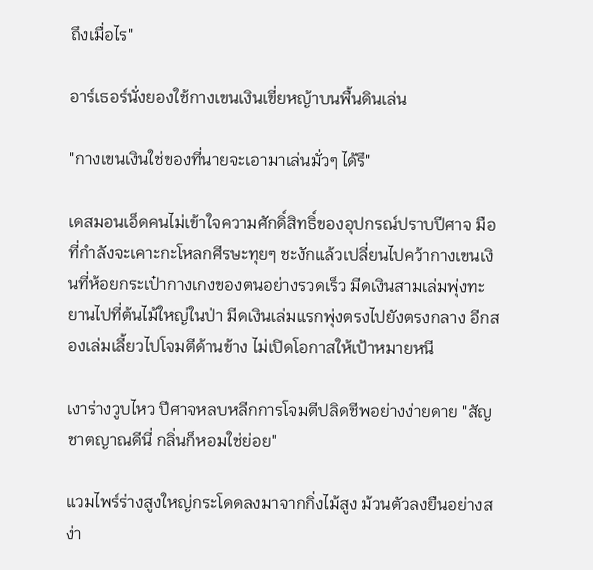ถึงเมื่อไร"

อาร์เธอร์นั่งยองใช้กางเขนเงินเขี่ยหญ้าบนพื้นดินเล่น

"กางเขนเงินใช่ของที่นายจะเอามาเล่นมั่วๆ ได้รึ"

เดสมอนเอ็ดคนไม่เข้าใจความศักดิ์สิทธิ์ของอุปกรณ์ปราบปีศาจ มือที่กำลังจะเคาะกะโหลกศีรษะทุยๆ ชะงักแล้วเปลี่ยนไปคว้ากางเขนเงินที่ห้อยกระเป๋ากางเกงของตนอย่างรวดเร็ว มีดเงินสามเล่มพุ่งทะยานไปที่ต้นไม้ใหญ่ในป่า มีดเงินเล่มแรกพุ่งตรงไปยังตรงกลาง อีกสองเล่มเลี้ยวไปโจมตีด้านข้าง ไม่เปิดโอกาสให้เป้าหมายหนี

เงาร่างวูบไหว ปีศาจหลบหลีกการโจมตีปลิดชีพอย่างง่ายดาย "สัญชาตญาณดีนี่ กลิ่นก็หอมใช่ย่อย"

แวมไพร์ร่างสูงใหญ่กระโดดลงมาจากกิ่งไม้สูง ม้วนตัวลงยืนอย่างสง่า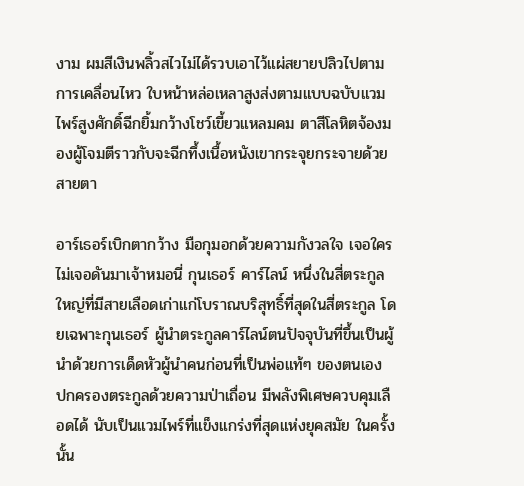งาม ผมสีเงินพลิ้วสไวไม่ได้รวบเอาไว้แผ่สยายปลิวไปตามการเคลื่อนไหว ใบหน้าหล่อเหลาสูงส่งตามแบบฉบับแวมไพร์สูงศักดิ์ฉีกยิ้มกว้างโชว์เขี้ยวแหลมคม ตาสีโลหิตจ้องมองผู้โจมตีราวกับจะฉีกทึ้งเนื้อหนังเขากระจุยกระจายด้วยสายตา

อาร์เธอร์เบิกตากว้าง มือกุมอกด้วยความกังวลใจ เจอใครไม่เจอดันมาเจ้าหมอนี่ กุนเธอร์ คาร์ไลน์ หนึ่งในสี่ตระกูลใหญ่ที่มีสายเลือดเก่าแก่โบราณบริสุทธิ์ที่สุดในสี่ตระกูล โดยเฉพาะกุนเธอร์ ผู้นำตระกูลคาร์ไลน์ตนปัจจุบันที่ขึ้นเป็นผู้นำด้วยการเด็ดหัวผู้นำคนก่อนที่เป็นพ่อแท้ๆ ของตนเอง ปกครองตระกูลด้วยความป่าเถื่อน มีพลังพิเศษควบคุมเลือดได้ นับเป็นแวมไพร์ที่แข็งแกร่งที่สุดแห่งยุคสมัย ในครั้งนั้น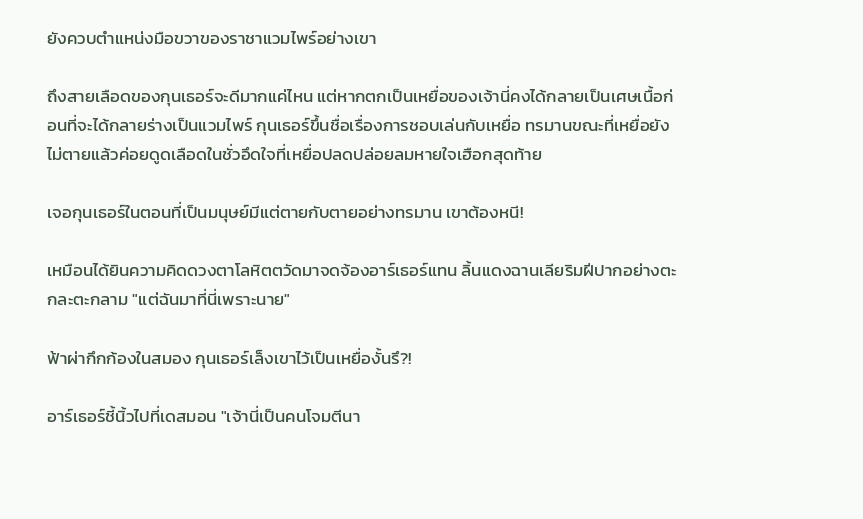ยังควบตำแหน่งมือขวาของราชาแวมไพร์อย่างเขา

ถึงสายเลือดของกุนเธอร์จะดีมากแค่ไหน แต่หากตกเป็นเหยื่อของเจ้านี่คงได้กลายเป็นเศษเนื้อก่อนที่จะได้กลายร่างเป็นแวมไพร์ กุนเธอร์ขึ้นชื่อเรื่องการชอบเล่นกับเหยื่อ ทรมานขณะที่เหยื่อยังไม่ตายแล้วค่อยดูดเลือดในชั่วอึดใจที่เหยื่อปลดปล่อยลมหายใจเฮือกสุดท้าย

เจอกุนเธอร์ในตอนที่เป็นมนุษย์มีแต่ตายกับตายอย่างทรมาน เขาต้องหนี!

เหมือนได้ยินความคิดดวงตาโลหิตตวัดมาจดจ้องอาร์เธอร์แทน ลิ้นแดงฉานเลียริมฝีปากอย่างตะกละตะกลาม "แต่ฉันมาที่นี่เพราะนาย"

ฟ้าผ่ากึกก้องในสมอง กุนเธอร์เล็งเขาไว้เป็นเหยื่องั้นรึ?!

อาร์เธอร์ชี้นิ้วไปที่เดสมอน "เจ้านี่เป็นคนโจมตีนา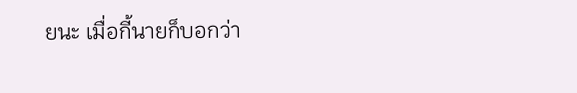ยนะ เมื่อกี้นายก็บอกว่า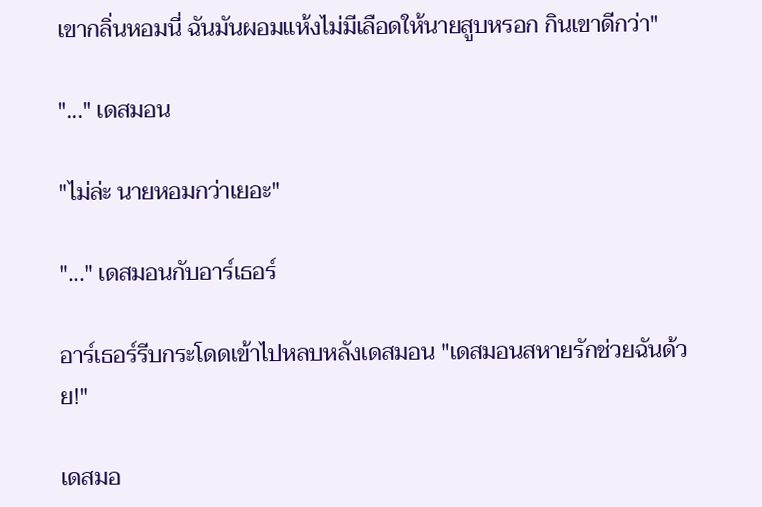เขากลิ่นหอมนี่ ฉันมันผอมแห้งไม่มีเลือดให้นายสูบหรอก กินเขาดีกว่า"

"..." เดสมอน

"ไม่ล่ะ นายหอมกว่าเยอะ"

"..." เดสมอนกับอาร์เธอร์

อาร์เธอร์รีบกระโดดเข้าไปหลบหลังเดสมอน "เดสมอนสหายรักช่วยฉันด้วย!"

เดสมอ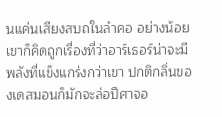นแค่นเสียงสบถในลำคอ อย่างน้อยเขาก็คิดถูกเรื่องที่ว่าอาร์เธอร์น่าจะมีพลังที่แข็งแกร่งกว่าเขา ปกติกลิ่นของเดสมอนก็มักจะล่อปีศาจอ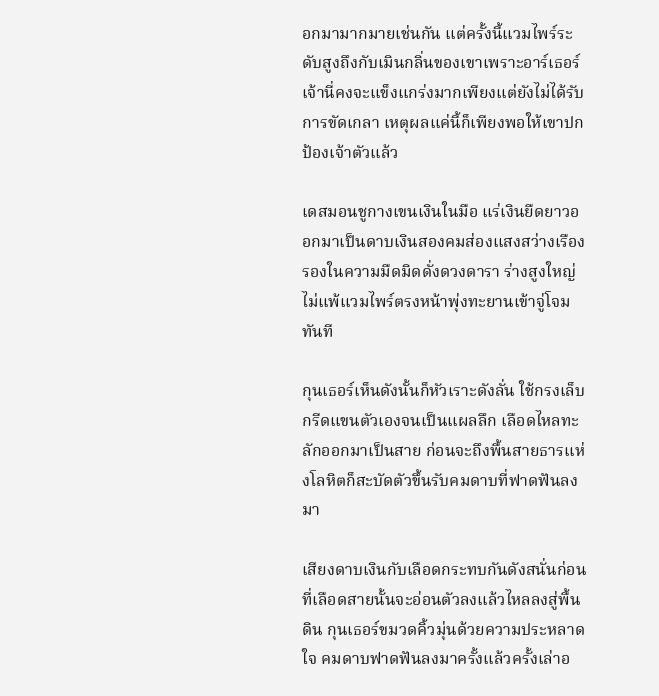อกมามากมายเช่นกัน แต่ครั้งนี้แวมไพร์ระดับสูงถึงกับเมินกลิ่นของเขาเพราะอาร์เธอร์ เจ้านี่คงจะแข็งแกร่งมากเพียงแต่ยังไม่ได้รับการขัดเกลา เหตุผลแค่นี้ก็เพียงพอให้เขาปกป้องเจ้าตัวแล้ว

เดสมอนชูกางเขนเงินในมือ แร่เงินยืดยาวออกมาเป็นดาบเงินสองคมส่องแสงสว่างเรืองรองในความมืดมิดดั่งดวงดารา ร่างสูงใหญ่ไม่แพ้แวมไพร์ตรงหน้าพุ่งทะยานเข้าจู่โจมทันที

กุนเธอร์เห็นดังนั้นก็หัวเราะดังลั่น ใช้กรงเล็บกรีดแขนตัวเองจนเป็นแผลลึก เลือดไหลทะลักออกมาเป็นสาย ก่อนจะถึงพื้นสายธารแห่งโลหิตก็สะบัดตัวขึ้นรับคมดาบที่ฟาดฟันลงมา

เสียงดาบเงินกับเลือดกระทบกันดังสนั่นก่อนที่เลือดสายนั้นจะอ่อนตัวลงแล้วไหลลงสู่พื้นดิน กุนเธอร์ขมวดคิ้วมุ่นด้วยความประหลาดใจ คมดาบฟาดฟันลงมาครั้งแล้วครั้งเล่าอ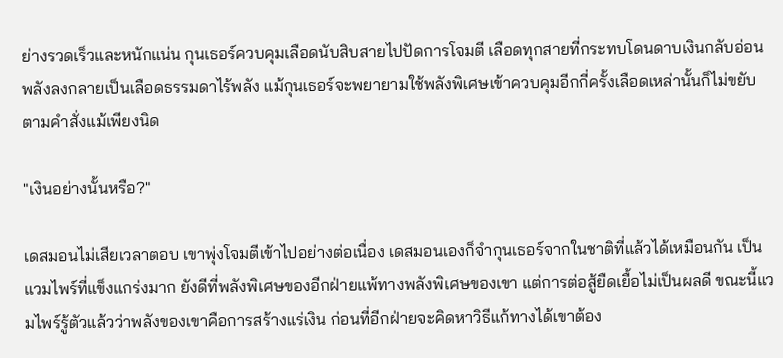ย่างรวดเร็วและหนักแน่น กุนเธอร์ควบคุมเลือดนับสิบสายไปปัดการโจมตี เลือดทุกสายที่กระทบโดนดาบเงินกลับอ่อนพลังลงกลายเป็นเลือดธรรมดาไร้พลัง แม้กุนเธอร์จะพยายามใช้พลังพิเศษเข้าควบคุมอีกกี่ครั้งเลือดเหล่านั้นก็ไม่ขยับตามคำสั่งแม้เพียงนิด

"เงินอย่างนั้นหรือ?"

เดสมอนไม่เสียเวลาตอบ เขาพุ่งโจมตีเข้าไปอย่างต่อเนื่อง เดสมอนเองก็จำกุนเธอร์จากในชาติที่แล้วได้เหมือนกัน เป็นแวมไพร์ที่แข็งแกร่งมาก ยังดีที่พลังพิเศษของอีกฝ่ายแพ้ทางพลังพิเศษของเขา แต่การต่อสู้ยืดเยื้อไม่เป็นผลดี ขณะนี้แวมไพร์รู้ตัวแล้วว่าพลังของเขาคือการสร้างแร่เงิน ก่อนที่อีกฝ่ายจะคิดหาวิธีแก้ทางได้เขาต้อง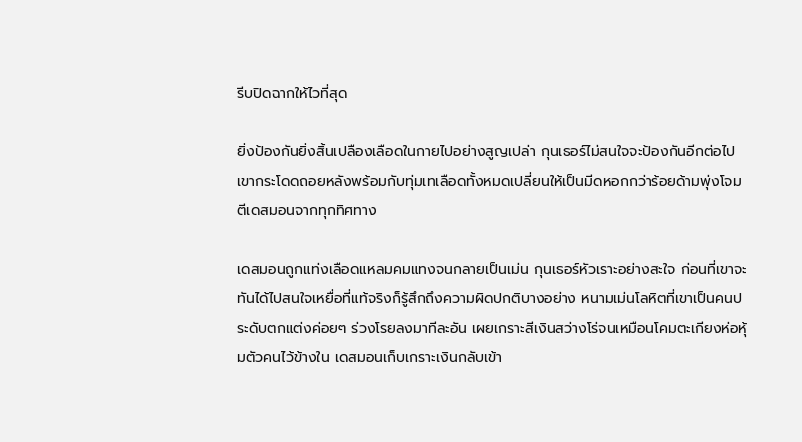รีบปิดฉากให้ไวที่สุด

ยิ่งป้องกันยิ่งสิ้นเปลืองเลือดในกายไปอย่างสูญเปล่า กุนเธอร์ไม่สนใจจะป้องกันอีกต่อไป เขากระโดดถอยหลังพร้อมกับทุ่มเทเลือดทั้งหมดเปลี่ยนให้เป็นมีดหอกกว่าร้อยด้ามพุ่งโจมตีเดสมอนจากทุกทิศทาง

เดสมอนถูกแท่งเลือดแหลมคมแทงจนกลายเป็นเม่น กุนเธอร์หัวเราะอย่างสะใจ ก่อนที่เขาจะทันได้ไปสนใจเหยื่อที่แท้จริงก็รู้สึกถึงความผิดปกติบางอย่าง หนามเม่นโลหิตที่เขาเป็นคนประดับตกแต่งค่อยๆ ร่วงโรยลงมาทีละอัน เผยเกราะสีเงินสว่างโร่จนเหมือนโคมตะเกียงห่อหุ้มตัวคนไว้ข้างใน เดสมอนเก็บเกราะเงินกลับเข้า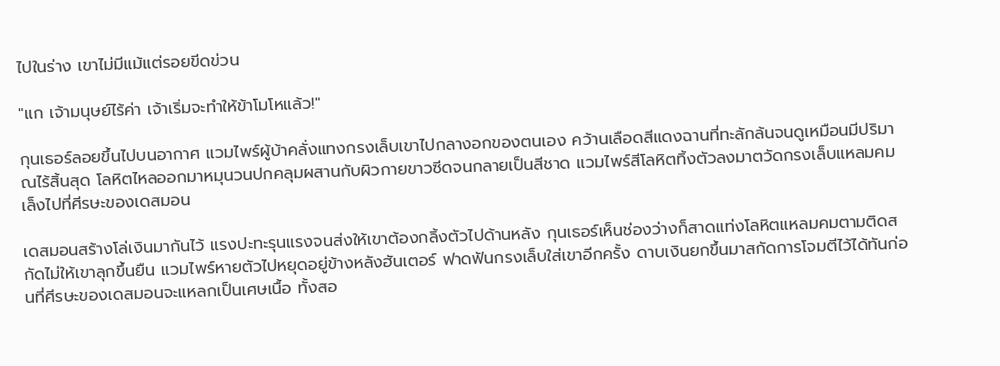ไปในร่าง เขาไม่มีแม้แต่รอยขีดข่วน

"แก เจ้ามนุษย์ไร้ค่า เจ้าเริ่มจะทำให้ข้าโมโหแล้ว!"

กุนเธอร์ลอยขึ้นไปบนอากาศ แวมไพร์ผู้บ้าคลั่งแทงกรงเล็บเขาไปกลางอกของตนเอง คว้านเลือดสีแดงฉานที่ทะลักล้นจนดูเหมือนมีปริมาณไร้สิ้นสุด โลหิตไหลออกมาหมุนวนปกคลุมผสานกับผิวกายขาวซีดจนกลายเป็นสีชาด แวมไพร์สีโลหิตทิ้งตัวลงมาตวัดกรงเล็บแหลมคมเล็งไปที่ศีรษะของเดสมอน

เดสมอนสร้างโล่เงินมากันไว้ แรงปะทะรุนแรงจนส่งให้เขาต้องกลิ้งตัวไปด้านหลัง กุนเธอร์เห็นช่องว่างก็สาดแท่งโลหิตแหลมคมตามติดสกัดไม่ให้เขาลุกขึ้นยืน แวมไพร์หายตัวไปหยุดอยู่ข้างหลังฮันเตอร์ ฟาดฟันกรงเล็บใส่เขาอีกครั้ง ดาบเงินยกขึ้นมาสกัดการโจมตีไว้ได้ทันก่อนที่ศีรษะของเดสมอนจะแหลกเป็นเศษเนื้อ ทั้งสอ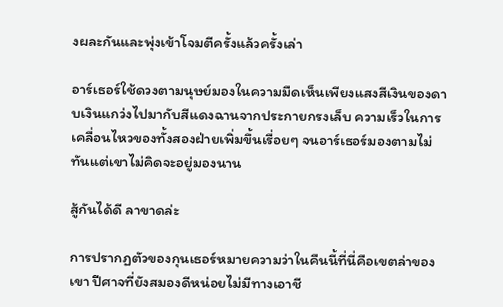งผละกันและพุ่งเข้าโจมตีครั้งแล้วครั้งเล่า

อาร์เธอร์ใช้ดวงตามนุษย์มองในความมืดเห็นเพียงแสงสีเงินของดาบเงินแกว่งไปมากับสีแดงฉานจากประกายกรงเล็บ ความเร็วในการเคลื่อนไหวของทั้งสองฝ่ายเพิ่มขึ้นเรื่อยๆ จนอาร์เธอร์มองตามไม่ทันแต่เขาไม่คิดจะอยู่มองนาน

สู้กันได้ดี ลาขาดล่ะ

การปรากฏตัวของกุนเธอร์หมายความว่าในคืนนี้ที่นี่คือเขตล่าของเขา ปีศาจที่ยังสมองดีหน่อยไม่มีทางเอาชี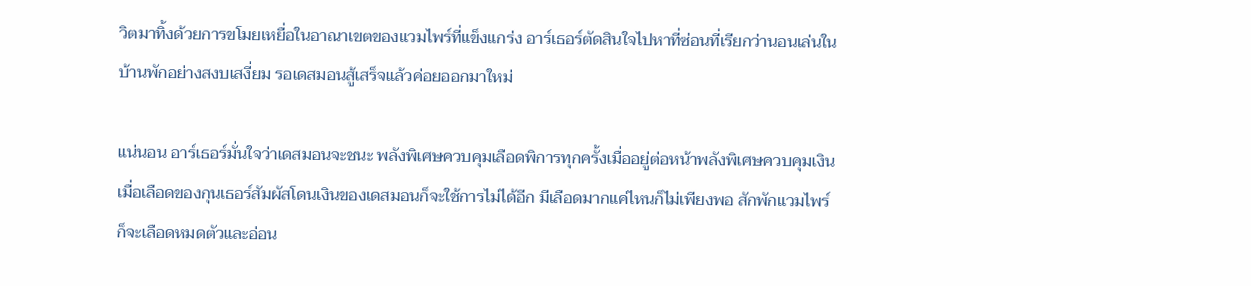วิตมาทิ้งด้วยการขโมยเหยื่อในอาณาเขตของแวมไพร์ที่แข็งแกร่ง อาร์เธอร์ตัดสินใจไปหาที่ซ่อนที่เรียกว่านอนเล่นในบ้านพักอย่างสงบเสงี่ยม รอเดสมอนสู้เสร็จแล้วค่อยออกมาใหม่

แน่นอน อาร์เธอร์มั่นใจว่าเดสมอนจะชนะ พลังพิเศษควบคุมเลือดพิการทุกครั้งเมื่ออยู่ต่อหน้าพลังพิเศษควบคุมเงินเมื่อเลือดของกุนเธอร์สัมผัสโดนเงินของเดสมอนก็จะใช้การไม่ได้อีก มีเลือดมากแค่ไหนก็ไม่เพียงพอ สักพักแวมไพร์ก็จะเลือดหมดตัวและอ่อน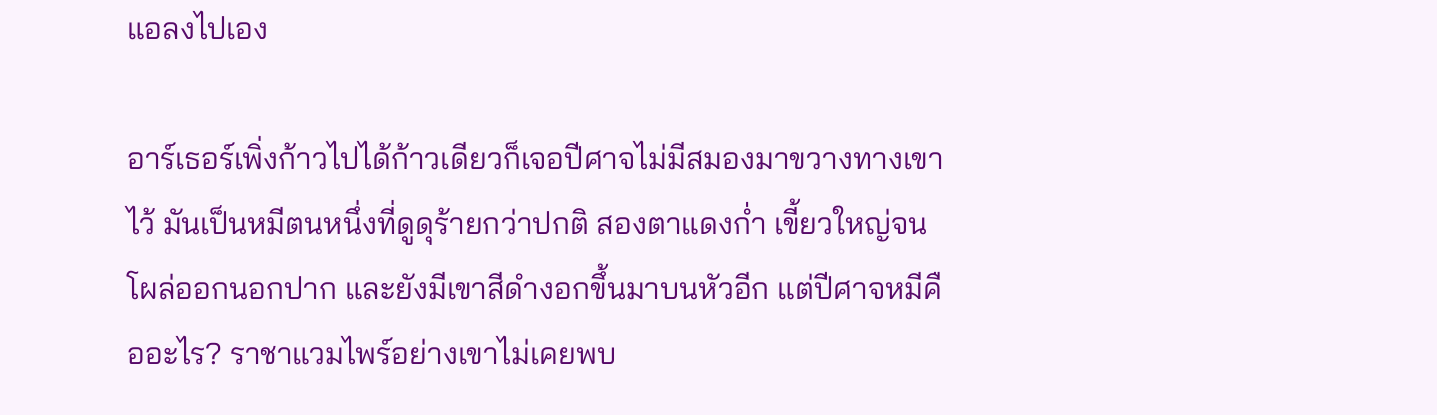แอลงไปเอง

อาร์เธอร์เพิ่งก้าวไปได้ก้าวเดียวก็เจอปีศาจไม่มีสมองมาขวางทางเขาไว้ มันเป็นหมีตนหนึ่งที่ดูดุร้ายกว่าปกติ สองตาแดงก่ำ เขี้ยวใหญ่จนโผล่ออกนอกปาก และยังมีเขาสีดำงอกขึ้นมาบนหัวอีก แต่ปีศาจหมีคืออะไร? ราชาแวมไพร์อย่างเขาไม่เคยพบ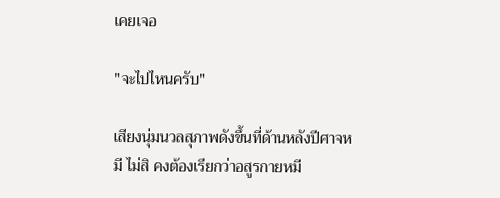เคยเจอ

"จะไปไหนครับ"

เสียงนุ่มนวลสุภาพดังขึ้นที่ด้านหลังปีศาจหมี ไม่สิ คงต้องเรียกว่าอสูรกายหมี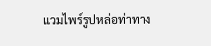แวมไพร์รูปหล่อท่าทาง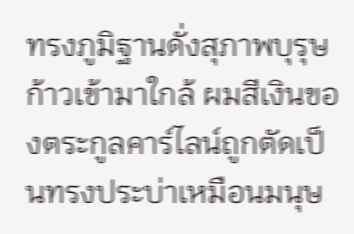ทรงภูมิฐานดั่งสุภาพบุรุษก้าวเข้ามาใกล้ ผมสีเงินของตระกูลคาร์ไลน์ถูกตัดเป็นทรงประบ่าเหมือนมนุษ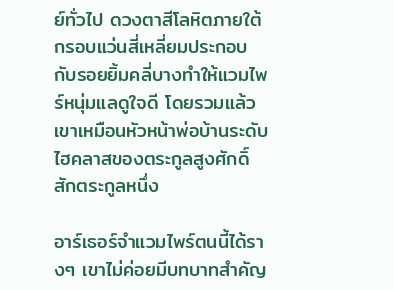ย์ทั่วไป ดวงตาสีโลหิตภายใต้กรอบแว่นสี่เหลี่ยมประกอบกับรอยยิ้มคลี่บางทำให้แวมไพร์หนุ่มแลดูใจดี โดยรวมแล้วเขาเหมือนหัวหน้าพ่อบ้านระดับไฮคลาสของตระกูลสูงศักดิ์สักตระกูลหนึ่ง

อาร์เธอร์จำแวมไพร์ตนนี้ได้รางๆ เขาไม่ค่อยมีบทบาทสำคัญ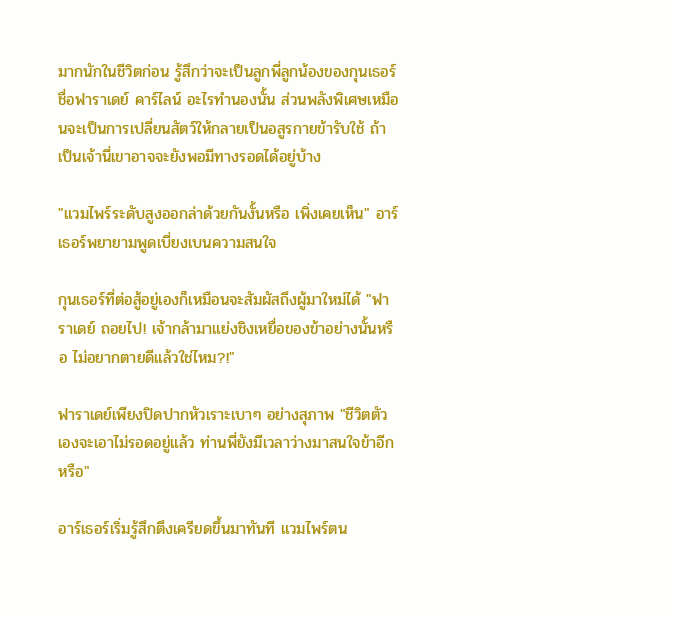มากนักในชีวิตก่อน รู้สึกว่าจะเป็นลูกพี่ลูกน้องของกุนเธอร์ชื่อฟาราเดย์ คาร์ไลน์ อะไรทำนองนั้น ส่วนพลังพิเศษเหมือนจะเป็นการเปลี่ยนสัตว์ให้กลายเป็นอสูรกายข้ารับใช้ ถ้าเป็นเจ้านี่เขาอาจจะยังพอมีทางรอดได้อยู่บ้าง

"แวมไพร์ระดับสูงออกล่าด้วยกันงั้นหรือ เพิ่งเคยเห็น" อาร์เธอร์พยายามพูดเบี่ยงเบนความสนใจ

กุนเธอร์ที่ต่อสู้อยู่เองก็เหมือนจะสัมผัสถึงผู้มาใหม่ได้ "ฟาราเดย์ ถอยไป! เจ้ากล้ามาแย่งชิงเหยื่อของข้าอย่างนั้นหรือ ไม่อยากตายดีแล้วใช่ไหม?!"

ฟาราเดย์เพียงปิดปากหัวเราะเบาๆ อย่างสุภาพ "ชีวิตตัวเองจะเอาไม่รอดอยู่แล้ว ท่านพี่ยังมีเวลาว่างมาสนใจข้าอีกหรือ"

อาร์เธอร์เริ่มรู้สึกตึงเครียดขึ้นมาทันที แวมไพร์ตน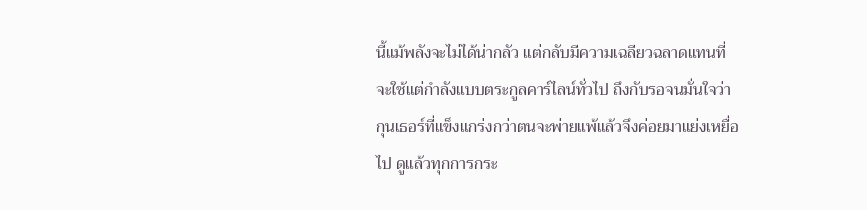นี้แม้พลังจะไม่ได้น่ากลัว แต่กลับมีความเฉลียวฉลาดแทนที่จะใช้แต่กำลังแบบตระกูลคาร์ไลน์ทั่วไป ถึงกับรอจนมั่นใจว่ากุนเธอร์ที่แข็งแกร่งกว่าตนจะพ่ายแพ้แล้วจึงค่อยมาแย่งเหยื่อไป ดูแล้วทุกการกระ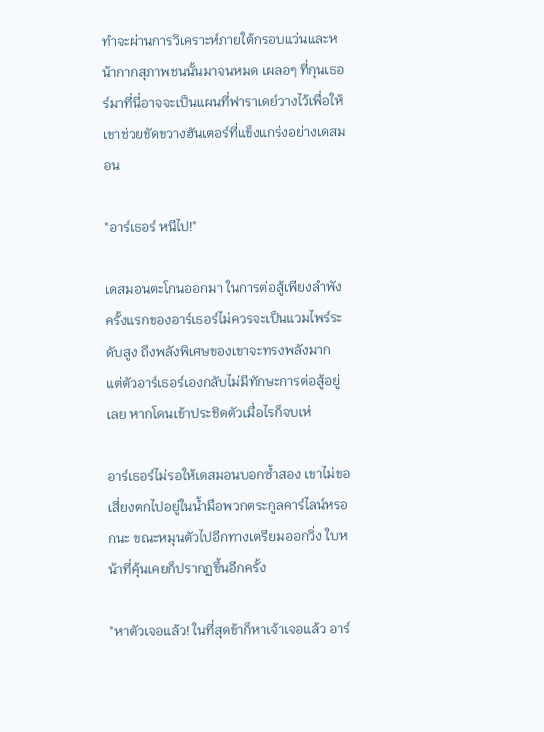ทำจะผ่านการวิเคราะห์ภายใต้กรอบแว่นและหน้ากากสุภาพชนนั้นมาจนหมด เผลอๆ ที่กุนเธอร์มาที่นี่อาจจะเป็นแผนที่ฟาราเดย์วางไว้เพื่อให้เขาช่วยขัดขวางฮันเตอร์ที่แข็งแกร่งอย่างเดสมอน

"อาร์เธอร์ หนีไป!"

เดสมอนตะโกนออกมา ในการต่อสู้เพียงลำพังครั้งแรกของอาร์เธอร์ไม่ควรจะเป็นแวมไพร์ระดับสูง ถึงพลังพิเศษของเขาจะทรงพลังมาก แต่ตัวอาร์เธอร์เองกลับไม่มีทักษะการต่อสู้อยู่เลย หากโดนเข้าประชิดตัวเมื่อไรก็จบเห่

อาร์เธอร์ไม่รอให้เดสมอนบอกซ้ำสอง เขาไม่ขอเสี่ยงตกไปอยู่ในน้ำมือพวกตระกูลคาร์ไลน์หรอกนะ ขณะหมุนตัวไปอีกทางเตรียมออกวิ่ง ใบหน้าที่คุ้นเคยก็ปรากฏขึ้นอีกครั้ง

"หาตัวเจอแล้ว! ในที่สุดข้าก็หาเจ้าเจอแล้ว อาร์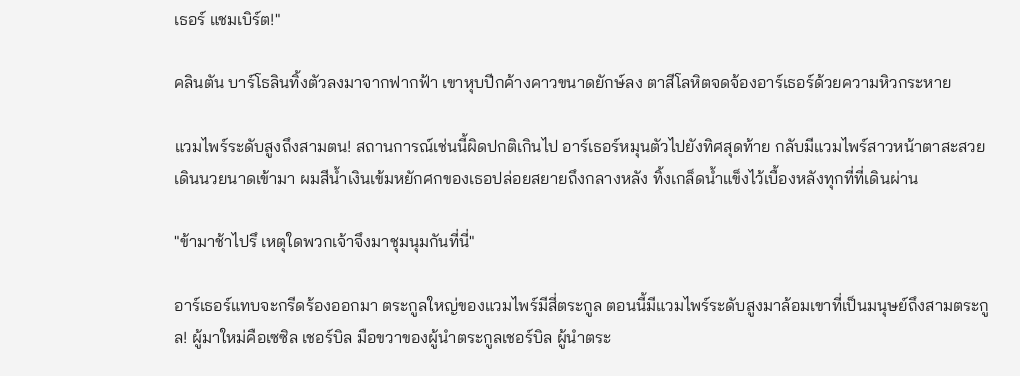เธอร์ แชมเบิร์ต!"

คลินตัน บาร์โธลินทิ้งตัวลงมาจากฟากฟ้า เขาหุบปีกค้างคาวขนาดยักษ์ลง ตาสีโลหิตจดจ้องอาร์เธอร์ด้วยความหิวกระหาย

แวมไพร์ระดับสูงถึงสามตน! สถานการณ์เช่นนี้ผิดปกติเกินไป อาร์เธอร์หมุนตัวไปยังทิศสุดท้าย กลับมีแวมไพร์สาวหน้าตาสะสวยเดินนวยนาดเข้ามา ผมสีน้ำเงินเข้มหยักศกของเธอปล่อยสยายถึงกลางหลัง ทิ้งเกล็ดน้ำแข็งไว้เบื้องหลังทุกที่ที่เดินผ่าน

"ข้ามาช้าไปรึ เหตุใดพวกเจ้าจึงมาชุมนุมกันที่นี่"

อาร์เธอร์แทบจะกรีดร้องออกมา ตระกูลใหญ่ของแวมไพร์มีสี่ตระกูล ตอนนี้มีแวมไพร์ระดับสูงมาล้อมเขาที่เป็นมนุษย์ถึงสามตระกูล! ผู้มาใหม่คือเซซิล เชอร์บิล มือขวาของผู้นำตระกูลเชอร์บิล ผู้นำตระ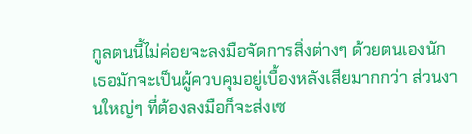กูลตนนี้ไม่ค่อยจะลงมือจัดการสิ่งต่างๆ ด้วยตนเองนัก เธอมักจะเป็นผู้ควบคุมอยู่เบื้องหลังเสียมากกว่า ส่วนงานใหญ่ๆ ที่ต้องลงมือก็จะส่งเซ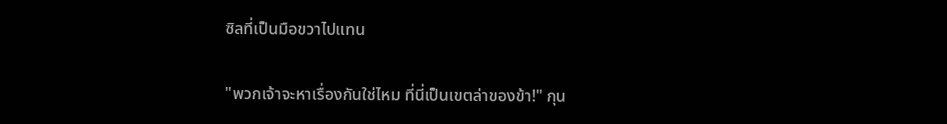ซิลที่เป็นมือขวาไปแทน

"พวกเจ้าจะหาเรื่องกันใช่ไหม ที่นี่เป็นเขตล่าของข้า!" กุน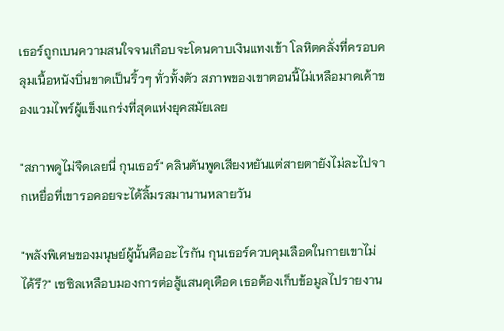เธอร์ถูกเบนความสนใจจนเกือบจะโดนดาบเงินแทงเข้า โลหิตคลั่งที่ครอบคลุมเนื้อหนังบิ่นขาดเป็นริ้วๆ ทั่วทั้งตัว สภาพของเขาตอนนี้ไม่เหลือมาดเค้าของแวมไพร์ผู้แข็งแกร่งที่สุดแห่งยุคสมัยเลย

"สภาพดูไม่จืดเลยนี่ กุนเธอร์" คลินตันพูดเสียงหยันแต่สายตายังไม่ละไปจากเหยื่อที่เขารอคอยจะได้ลิ้มรสมานานหลายวัน

"พลังพิเศษของมนุษย์ผู้นั้นคืออะไรกัน กุนเธอร์ควบคุมเลือดในกายเขาไม่ได้รึ?" เซซิลเหลือบมองการต่อสู้แสนดุเดือด เธอต้องเก็บข้อมูลไปรายงาน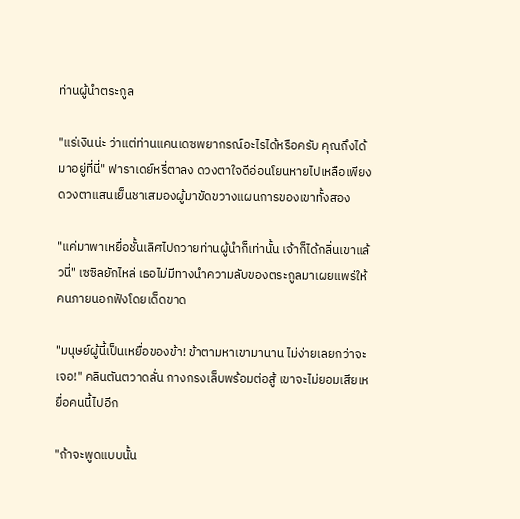ท่านผู้นำตระกูล

"แร่เงินน่ะ ว่าแต่ท่านแคนเดซพยากรณ์อะไรได้หรือครับ คุณถึงได้มาอยู่ที่นี่" ฟาราเดย์หรี่ตาลง ดวงตาใจดีอ่อนโยนหายไปเหลือเพียงดวงตาแสนเย็นชาเสมองผู้มาขัดขวางแผนการของเขาทั้งสอง

"แค่มาพาเหยื่อชั้นเลิศไปถวายท่านผู้นำก็เท่านั้น เจ้าก็ได้กลิ่นเขาแล้วนี่" เซซิลยักไหล่ เธอไม่มีทางนำความลับของตระกูลมาเผยแพร่ให้คนภายนอกฟังโดยเด็ดขาด

"มนุษย์ผู้นี้เป็นเหยื่อของข้า! ข้าตามหาเขามานาน ไม่ง่ายเลยกว่าจะเจอ!" คลินตันตวาดลั่น กางกรงเล็บพร้อมต่อสู้ เขาจะไม่ยอมเสียเหยื่อคนนี้ไปอีก

"ถ้าจะพูดแบบนั้น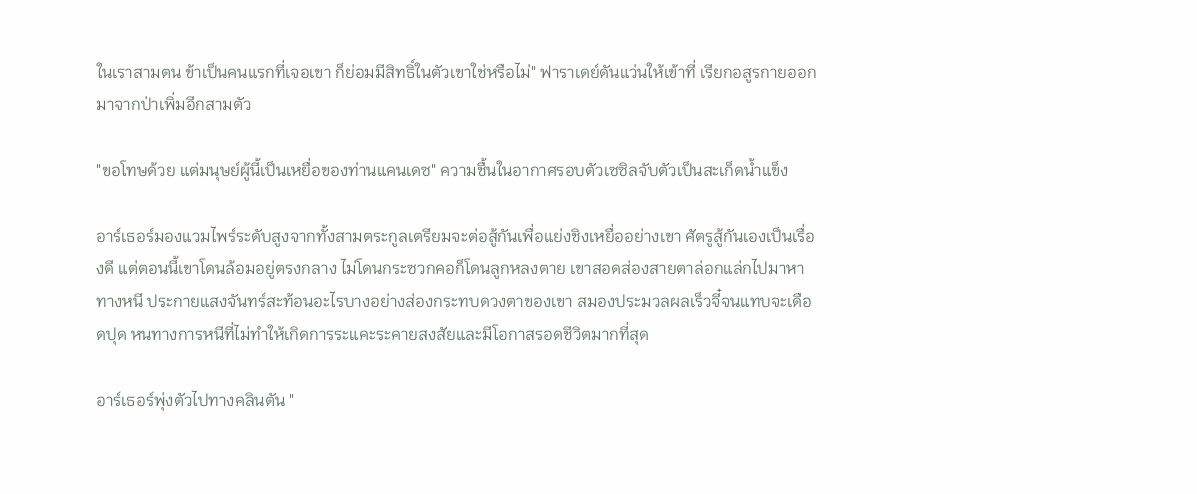ในเราสามตน ข้าเป็นคนแรกที่เจอเขา ก็ย่อมมีสิทธิ์ในตัวเขาใช่หรือไม่" ฟาราเดย์ดันแว่นให้เข้าที่ เรียกอสูรกายออกมาจากป่าเพิ่มอีกสามตัว

"ขอโทษด้วย แต่มนุษย์ผู้นี้เป็นเหยื่อของท่านแคนเดซ" ความชื้นในอากาศรอบตัวเซซิลจับตัวเป็นสะเก็ดน้ำแข็ง

อาร์เธอร์มองแวมไพร์ระดับสูงจากทั้งสามตระกูลเตรียมจะต่อสู้กันเพื่อแย่งชิงเหยื่ออย่างเขา ศัตรูสู้กันเองเป็นเรื่องดี แต่ตอนนี้เขาโดนล้อมอยู่ตรงกลาง ไม่โดนกระซวกคอก็โดนลูกหลงตาย เขาสอดส่องสายตาล่อกแล่กไปมาหาทางหนี ประกายแสงจันทร์สะท้อนอะไรบางอย่างส่องกระทบดวงตาของเขา สมองประมวลผลเร็วจี๋จนแทบจะเดือดปุด หนทางการหนีที่ไม่ทำให้เกิดการระแคะระคายสงสัยและมีโอกาสรอดชีวิตมากที่สุด

อาร์เธอร์พุ่งตัวไปทางคลินตัน "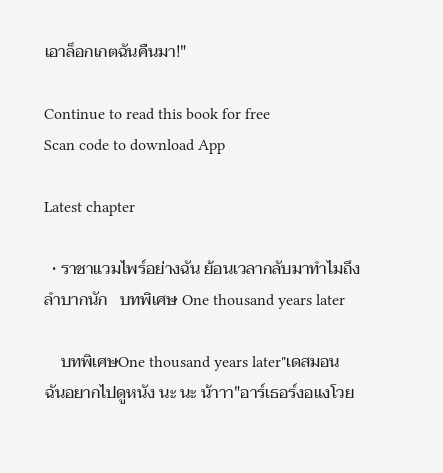เอาล็อกเกตฉันคืนมา!"

Continue to read this book for free
Scan code to download App

Latest chapter

  • ราชาแวมไพร์อย่างฉัน ย้อนเวลากลับมาทำไมถึงลำบากนัก   บทพิเศษ One thousand years later

    บทพิเศษOne thousand years later"เดสมอน ฉันอยากไปดูหนัง นะ นะ น้าาา"อาร์เธอร์งอแงโวย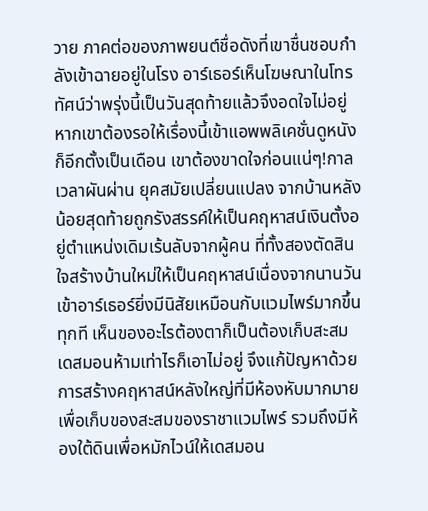วาย ภาคต่อของภาพยนต์ชื่อดังที่เขาชื่นชอบกำลังเข้าฉายอยู่ในโรง อาร์เธอร์เห็นโฆษณาในโทรทัศน์ว่าพรุ่งนี้เป็นวันสุดท้ายแล้วจึงอดใจไม่อยู่ หากเขาต้องรอให้เรื่องนี้เข้าแอพพลิเคชั่นดูหนังก็อีกตั้งเป็นเดือน เขาต้องขาดใจก่อนแน่ๆ!กาลเวลาผันผ่าน ยุคสมัยเปลี่ยนแปลง จากบ้านหลังน้อยสุดท้ายถูกรังสรรค์ให้เป็นคฤหาสน์เงินตั้งอยู่ตำแหน่งเดิมเร้นลับจากผู้คน ที่ทั้งสองตัดสินใจสร้างบ้านใหม่ให้เป็นคฤหาสน์เนื่องจากนานวันเข้าอาร์เธอร์ยิ่งมีนิสัยเหมือนกับแวมไพร์มากขึ้นทุกที เห็นของอะไรต้องตาก็เป็นต้องเก็บสะสม เดสมอนห้ามเท่าไรก็เอาไม่อยู่ จึงแก้ปัญหาด้วยการสร้างคฤหาสน์หลังใหญ่ที่มีห้องหับมากมายเพื่อเก็บของสะสมของราชาแวมไพร์ รวมถึงมีห้องใต้ดินเพื่อหมักไวน์ให้เดสมอน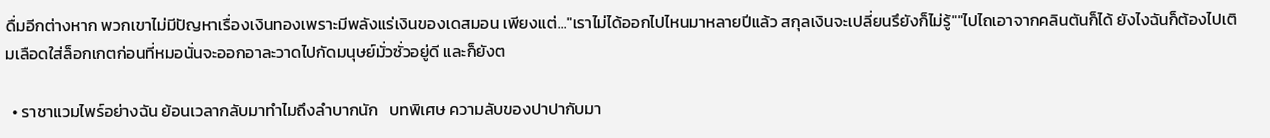ดื่มอีกต่างหาก พวกเขาไม่มีปัญหาเรื่องเงินทองเพราะมีพลังแร่เงินของเดสมอน เพียงแต่..."เราไม่ได้ออกไปไหนมาหลายปีแล้ว สกุลเงินจะเปลี่ยนรึยังก็ไม่รู้""ไปไถเอาจากคลินตันก็ได้ ยังไงฉันก็ต้องไปเติมเลือดใส่ล็อกเกตก่อนที่หมอนั่นจะออกอาละวาดไปกัดมนุษย์มั่วซั่วอยู่ดี และก็ยังต

  • ราชาแวมไพร์อย่างฉัน ย้อนเวลากลับมาทำไมถึงลำบากนัก   บทพิเศษ ความลับของปาปากับมา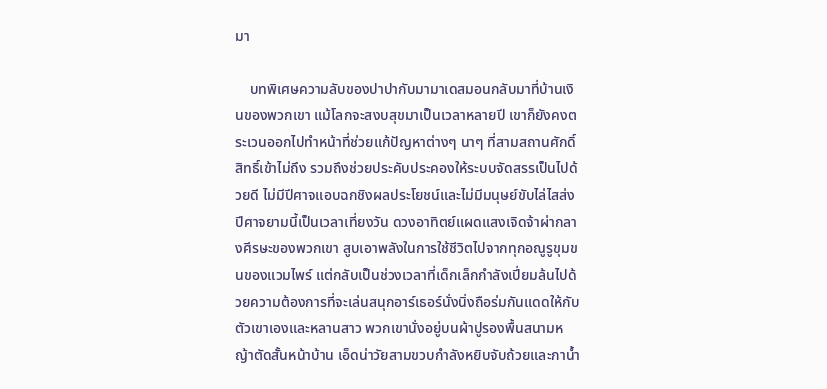มา

    บทพิเศษความลับของปาปากับมามาเดสมอนกลับมาที่บ้านเงินของพวกเขา แม้โลกจะสงบสุขมาเป็นเวลาหลายปี เขาก็ยังคงตระเวนออกไปทำหน้าที่ช่วยแก้ปัญหาต่างๆ นาๆ ที่สามสถานศักดิ์สิทธิ์เข้าไม่ถึง รวมถึงช่วยประคับประคองให้ระบบจัดสรรเป็นไปด้วยดี ไม่มีปีศาจแอบฉกชิงผลประโยชน์และไม่มีมนุษย์ขับไล่ไสส่งปีศาจยามนี้เป็นเวลาเที่ยงวัน ดวงอาทิตย์แผดแสงเจิดจ้าผ่ากลางศีรษะของพวกเขา สูบเอาพลังในการใช้ชีวิตไปจากทุกอณูรูขุมขนของแวมไพร์ แต่กลับเป็นช่วงเวลาที่เด็กเล็กกำลังเปี่ยมล้นไปด้วยความต้องการที่จะเล่นสนุกอาร์เธอร์นั่งนิ่งถือร่มกันแดดให้กับตัวเขาเองและหลานสาว พวกเขานั่งอยู่บนผ้าปูรองพื้นสนามหญ้าตัดสั้นหน้าบ้าน เอ็ดน่าวัยสามขวบกำลังหยิบจับถ้วยและกาน้ำ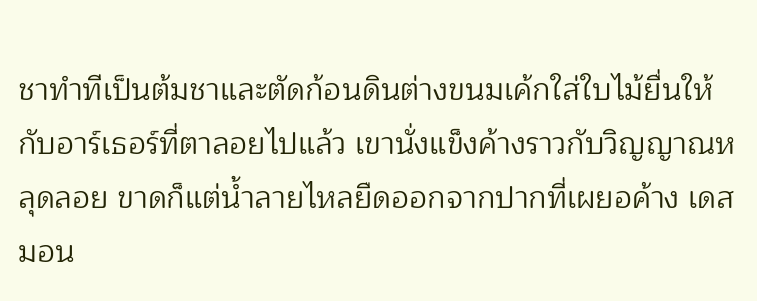ชาทำทีเป็นต้มชาและตัดก้อนดินต่างขนมเค้กใส่ใบไม้ยื่นให้กับอาร์เธอร์ที่ตาลอยไปแล้ว เขานั่งแข็งค้างราวกับวิญญาณหลุดลอย ขาดก็แต่น้ำลายไหลยืดออกจากปากที่เผยอค้าง เดสมอน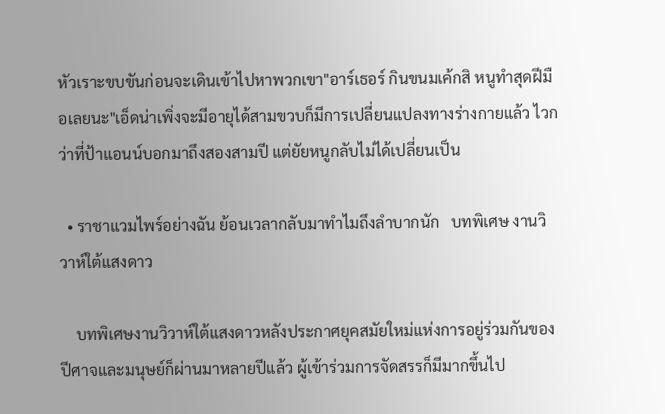หัวเราะขบขันก่อนจะเดินเข้าไปหาพวกเขา"อาร์เธอร์ กินขนมเค้กสิ หนูทำสุดฝีมือเลยนะ"เอ็ดน่าเพิ่งจะมีอายุได้สามขวบก็มีการเปลี่ยนแปลงทางร่างกายแล้ว ไวกว่าที่ป้าแอนน์บอกมาถึงสองสามปี แต่ยัยหนูกลับไม่ได้เปลี่ยนเป็น

  • ราชาแวมไพร์อย่างฉัน ย้อนเวลากลับมาทำไมถึงลำบากนัก   บทพิเศษ งานวิวาห์ใต้แสงดาว

    บทพิเศษงานวิวาห์ใต้แสงดาวหลังประกาศยุคสมัยใหม่แห่งการอยู่ร่วมกันของปีศาจและมนุษย์ก็ผ่านมาหลายปีแล้ว ผู้เข้าร่วมการจัดสรรก็มีมากขึ้นไป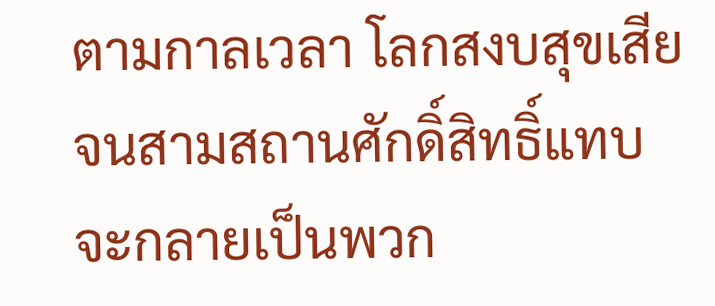ตามกาลเวลา โลกสงบสุขเสียจนสามสถานศักดิ์สิทธิ์แทบจะกลายเป็นพวก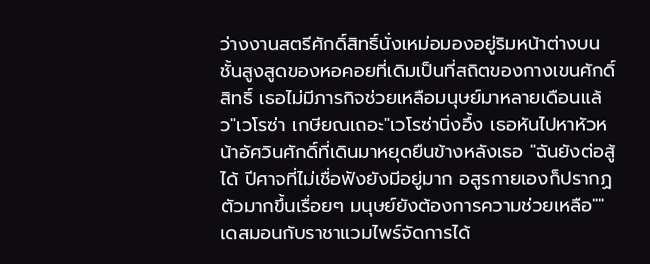ว่างงานสตรีศักดิ์สิทธิ์นั่งเหม่อมองอยู่ริมหน้าต่างบนชั้นสูงสูดของหอคอยที่เดิมเป็นที่สถิตของกางเขนศักดิ์สิทธิ์ เธอไม่มีภารกิจช่วยเหลือมนุษย์มาหลายเดือนแล้ว"เวโรซ่า เกษียณเถอะ"เวโรซ่านิ่งอึ้ง เธอหันไปหาหัวหน้าอัศวินศักดิ์ที่เดินมาหยุดยืนข้างหลังเธอ "ฉันยังต่อสู้ได้ ปีศาจที่ไม่เชื่อฟังยังมีอยู่มาก อสูรกายเองก็ปรากฏตัวมากขึ้นเรื่อยๆ มนุษย์ยังต้องการความช่วยเหลือ""เดสมอนกับราชาแวมไพร์จัดการได้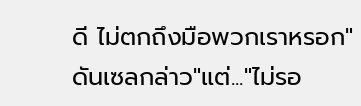ดี ไม่ตกถึงมือพวกเราหรอก" ดันเซลกล่าว"แต่..."ไม่รอ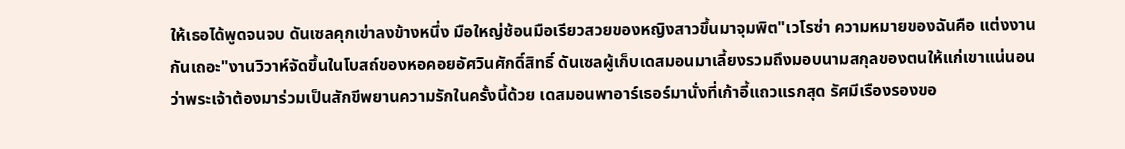ให้เธอได้พูดจนจบ ดันเซลคุกเข่าลงข้างหนึ่ง มือใหญ่ช้อนมือเรียวสวยของหญิงสาวขึ้นมาจุมพิต"เวโรซ่า ความหมายของฉันคือ แต่งงานกันเถอะ"งานวิวาห์จัดขึ้นในโบสถ์ของหอคอยอัศวินศักดิ์สิทธิ์ ดันเซลผู้เก็บเดสมอนมาเลี้ยงรวมถึงมอบนามสกุลของตนให้แก่เขาแน่นอนว่าพระเจ้าต้องมาร่วมเป็นสักขีพยานความรักในครั้งนี้ด้วย เดสมอนพาอาร์เธอร์มานั่งที่เก้าอี้แถวแรกสุด รัศมีเรืองรองขอ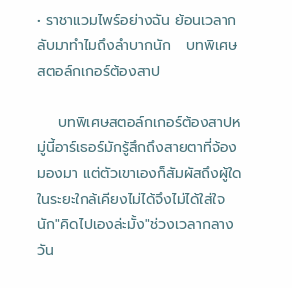• ราชาแวมไพร์อย่างฉัน ย้อนเวลากลับมาทำไมถึงลำบากนัก   บทพิเศษ สตอล์กเกอร์ต้องสาป

    บทพิเศษสตอล์กเกอร์ต้องสาปหมู่นี้อาร์เธอร์มักรู้สึกถึงสายตาที่จ้องมองมา แต่ตัวเขาเองก็สัมผัสถึงผู้ใดในระยะใกล้เคียงไม่ได้จึงไม่ได้ใส่ใจนัก"คิดไปเองล่ะมั้ง"ช่วงเวลากลางวัน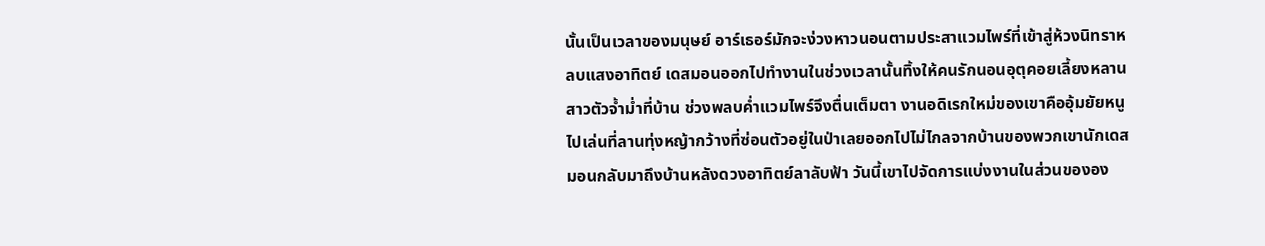นั้นเป็นเวลาของมนุษย์ อาร์เธอร์มักจะง่วงหาวนอนตามประสาแวมไพร์ที่เข้าสู่ห้วงนิทราหลบแสงอาทิตย์ เดสมอนออกไปทำงานในช่วงเวลานั้นทิ้งให้คนรักนอนอุตุคอยเลี้ยงหลานสาวตัวจ้ำม่ำที่บ้าน ช่วงพลบค่ำแวมไพร์จึงตื่นเต็มตา งานอดิเรกใหม่ของเขาคืออุ้มยัยหนูไปเล่นที่ลานทุ่งหญ้ากว้างที่ซ่อนตัวอยู่ในป่าเลยออกไปไม่ไกลจากบ้านของพวกเขานักเดสมอนกลับมาถึงบ้านหลังดวงอาทิตย์ลาลับฟ้า วันนี้เขาไปจัดการแบ่งงานในส่วนขององ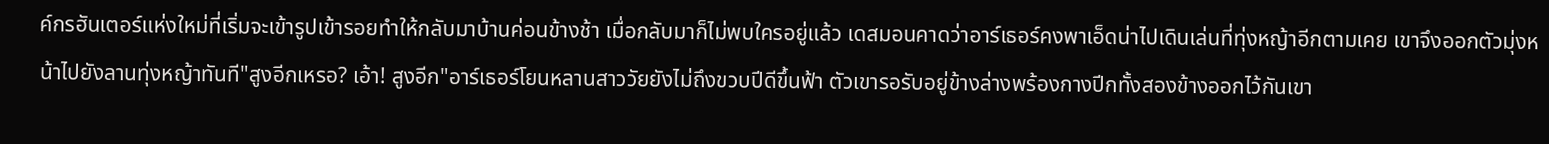ค์กรฮันเตอร์แห่งใหม่ที่เริ่มจะเข้ารูปเข้ารอยทำให้กลับมาบ้านค่อนข้างช้า เมื่อกลับมาก็ไม่พบใครอยู่แล้ว เดสมอนคาดว่าอาร์เธอร์คงพาเอ็ดน่าไปเดินเล่นที่ทุ่งหญ้าอีกตามเคย เขาจึงออกตัวมุ่งหน้าไปยังลานทุ่งหญ้าทันที"สูงอีกเหรอ? เอ้า! สูงอีก"อาร์เธอร์โยนหลานสาววัยยังไม่ถึงขวบปีดีขึ้นฟ้า ตัวเขารอรับอยู่ข้างล่างพร้องกางปีกทั้งสองข้างออกไว้กันเขา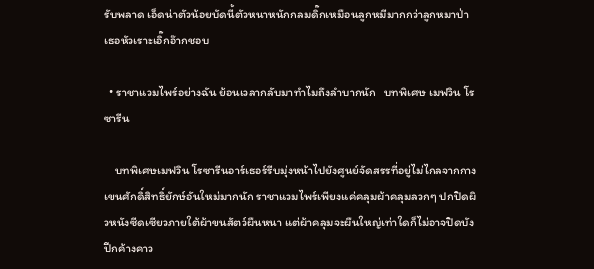รับพลาด เอ็ดน่าตัวน้อยบัดนี้ตัวหนาหนักกลมดิ๊กเหมือนลูกหมีมากกว่าลูกหมาป่า เธอหัวเราะเอิ๊กอ๊ากชอบ

  • ราชาแวมไพร์อย่างฉัน ย้อนเวลากลับมาทำไมถึงลำบากนัก   บทพิเศษ เมฟวิน โรซารีน

    บทพิเศษเมฟวิน โรซารีนอาร์เธอร์รีบมุ่งหน้าไปยังศูนย์จัดสรรที่อยู่ไม่ไกลจากกางเขนศักดิ์สิทธิ์ยักษ์อันใหม่มากนัก ราชาแวมไพร์เพียงแค่คลุมผ้าคลุมลวกๆ ปกปิดผิวหนังซีดเซียวภายใต้ผ้าขนสัตว์ผืนหนา แต่ผ้าคลุมจะผืนใหญ่เท่าใดก็ไม่อาจปิดบังปีกค้างคาว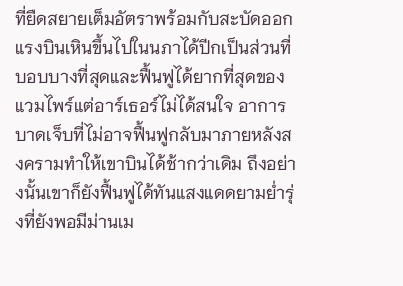ที่ยืดสยายเต็มอัตราพร้อมกับสะบัดออกแรงบินเหินขึ้นไปในนภาได้ปีกเป็นส่วนที่บอบบางที่สุดและฟื้นฟูได้ยากที่สุดของแวมไพร์แต่อาร์เธอร์ไม่ได้สนใจ อาการบาดเจ็บที่ไม่อาจฟื้นฟูกลับมาภายหลังสงครามทำให้เขาบินได้ช้ากว่าเดิม ถึงอย่างนั้นเขาก็ยังฟื้นฟูได้ทันแสงแดดยามย่ำรุ่งที่ยังพอมีม่านเม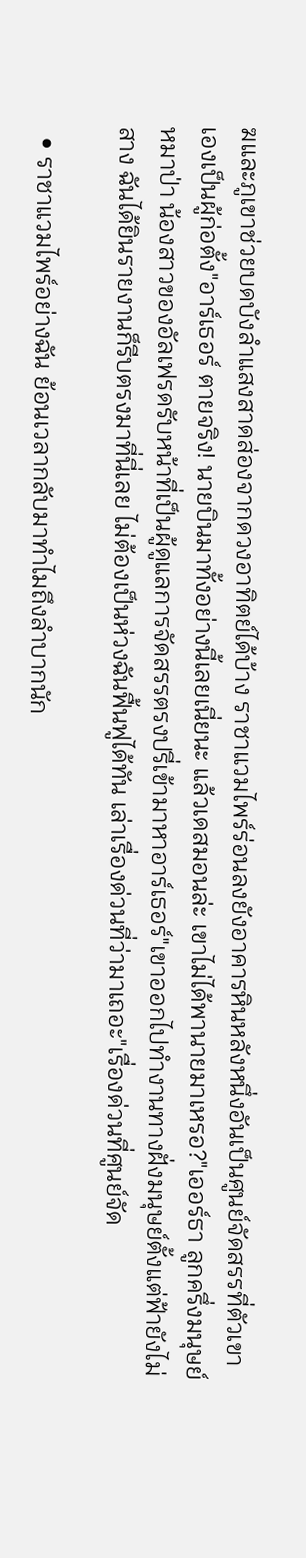ฆและภูเขาช่วยบดบังลำแสงสาดส่องจากดวงอาทิตย์ได้บ้าง ราชาแวมไพร์ร่อนลงยังอาคารหินหลังหนึ่งอันเป็นศูนย์จัดสรรที่ตัวเขาเองเป็นผู้ก่อตั้ง"อาร์เธอร์ ตายจริง! นายบินมาทั้งอย่างนี้เลยเนี่ยนะ แล้วเดสมอนล่ะ เขาไม่ได้พานายมาเหรอ?"เออร์ธา ลูกครึ่งมนุษย์หมาป่า น้องสาวของอัลเฟรดรับหน้าที่เป็นผู้ดูแลการจัดสรรตรงปรี่เข้ามาหาอาร์เธอร์"เขาออกไปทำงานทางฝั่งมนุษย์ตั้งแต่ฟ้ายังไม่สาง ฉันได้ยินรายงานก็รีบตรงมาที่นี่เลย ไม่ต้องเป็นห่วงฉันฟื้นฟูได้ทัน เล่าเรื่องด่วนที่ว่ามาเถอะ"เรื่องด่วนที่ศูนย์จัด

  • ราชาแวมไพร์อย่างฉัน ย้อนเวลากลับมาทำไมถึงลำบากนัก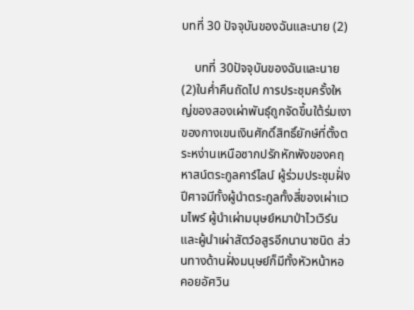บทที่ 30 ปัจจุบันของฉันและนาย (2)

    บทที่ 30ปัจจุบันของฉันและนาย (2)ในค่ำคืนถัดไป การประชุมครั้งใหญ่ของสองเผ่าพันธุ์ถูกจัดขึ้นใต้ร่มเงาของกางเขนเงินศักดิ์สิทธิ์ยักษ์ที่ตั้งตระหง่านเหนือซากปรักหักพังของคฤหาสน์ตระกูลคาร์ไลน์ ผู้ร่วมประชุมฝั่งปีศาจมีทั้งผู้นำตระกูลทั้งสี่ของเผ่าแวมไพร์ ผู้นำเผ่ามนุษย์หมาป่าไวเวิร์น และผู้นำเผ่าสัตว์อสูรอีกนานาชนิด ส่วนทางด้านฝั่งมนุษย์ก็มีทั้งหัวหน้าหอคอยอัศวิน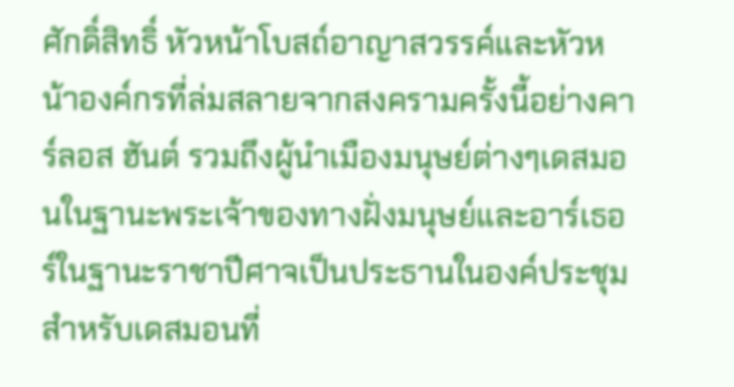ศักดิ์สิทธิ์ หัวหน้าโบสถ์อาญาสวรรค์และหัวหน้าองค์กรที่ล่มสลายจากสงครามครั้งนี้อย่างคาร์ลอส ฮันต์ รวมถึงผู้นำเมืองมนุษย์ต่างๆเดสมอนในฐานะพระเจ้าของทางฝั่งมนุษย์และอาร์เธอร์ในฐานะราชาปีศาจเป็นประธานในองค์ประชุม สำหรับเดสมอนที่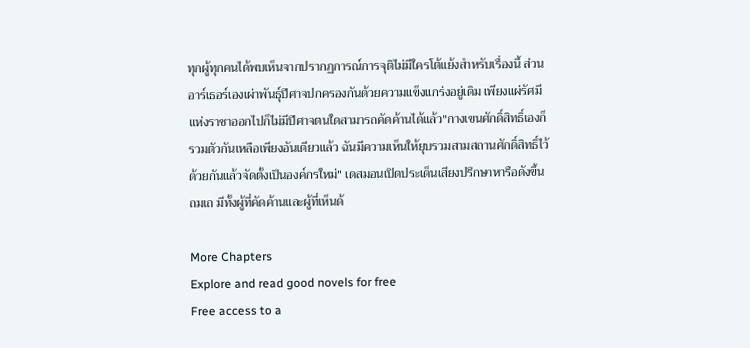ทุกผู้ทุกคนได้พบเห็นจากปรากฏการณ์การจุติไม่มีใครโต้แย้งสำหรับเรื่องนี้ ส่วนอาร์เธอร์เองเผ่าพันธุ์ปีศาจปกครองกันด้วยความแข็งแกร่งอยู่เดิม เพียงแผ่รัศมีแห่งราชาออกไปก็ไม่มีปีศาจตนใดสามารถคัดค้านได้แล้ว"กางเขนศักดิ์สิทธิ์เองก็รวมตัวกันเหลือเพียงอันเดียวแล้ว ฉันมีความเห็นให้ยุบรวมสามสถานศักดิ์สิทธิ์ไว้ด้วยกันแล้วจัดตั้งเป็นองค์กรใหม่" เดสมอนเปิดประเด็นเสียงปรึกษาหารือดังขึ้นถมเถ มีทั้งผู้ที่คัดค้านและผู้ที่เห็นด้

More Chapters
Explore and read good novels for free
Free access to a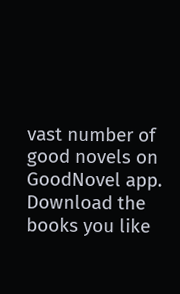vast number of good novels on GoodNovel app. Download the books you like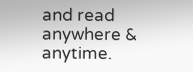and read anywhere & anytime.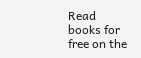Read books for free on the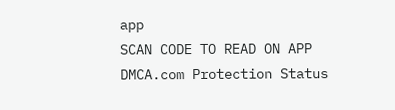app
SCAN CODE TO READ ON APP
DMCA.com Protection Status